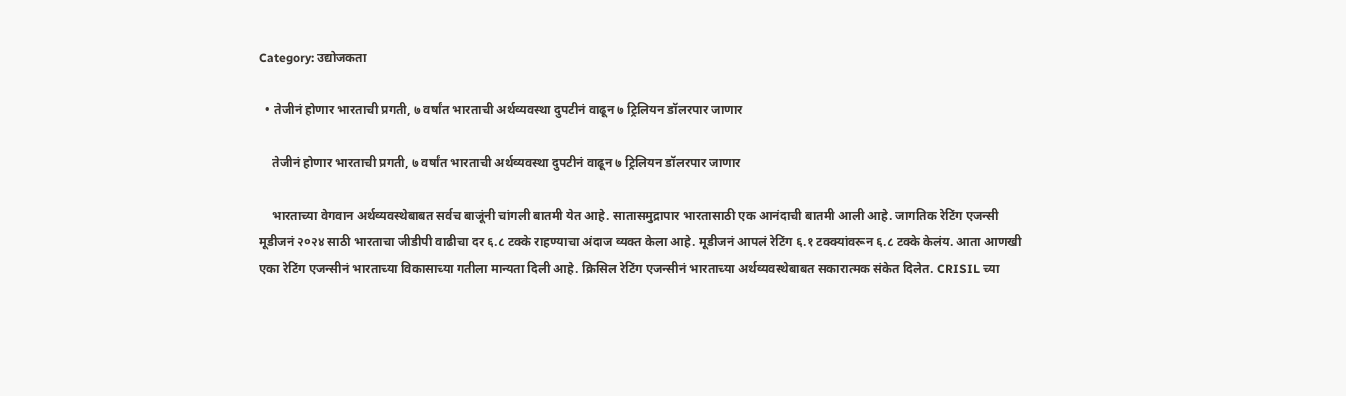Category: उद्योजकता

  • तेजीनं होणार भारताची प्रगती, ७ वर्षांत भारताची अर्थव्यवस्था दुपटीनं वाढून ७ ट्रिलियन डॉलरपार जाणार

    तेजीनं होणार भारताची प्रगती, ७ वर्षांत भारताची अर्थव्यवस्था दुपटीनं वाढून ७ ट्रिलियन डॉलरपार जाणार

    भारताच्या वेगवान अर्थव्यवस्थेबाबत सर्वच बाजूंनी चांगली बातमी येत आहे. सातासमुद्रापार भारतासाठी एक आनंदाची बातमी आली आहे. जागतिक रेटिंग एजन्सी मूडीजनं २०२४ साठी भारताचा जीडीपी वाढीचा दर ६.८ टक्के राहण्याचा अंदाज व्यक्त केला आहे. मूडीजनं आपलं रेटिंग ६.१ टक्क्यांवरून ६.८ टक्के केलंय. आता आणखी एका रेटिंग एजन्सीनं भारताच्या विकासाच्या गतीला मान्यता दिली आहे. क्रिसिल रेटिंग एजन्सीनं भारताच्या अर्थव्यवस्थेबाबत सकारात्मक संकेत दिलेत. CRISIL च्या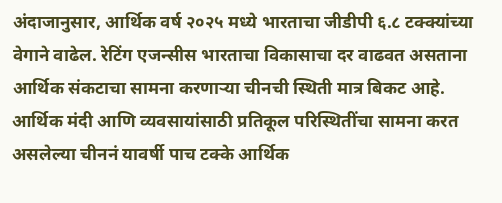अंदाजानुसार, आर्थिक वर्ष २०२५ मध्ये भारताचा जीडीपी ६.८ टक्क्यांच्या वेगाने वाढेल. रेटिंग एजन्सीस भारताचा विकासाचा दर वाढवत असताना आर्थिक संकटाचा सामना करणाऱ्या चीनची स्थिती मात्र बिकट आहे. आर्थिक मंदी आणि व्यवसायांसाठी प्रतिकूल परिस्थितींचा सामना करत असलेल्या चीननं यावर्षी पाच टक्के आर्थिक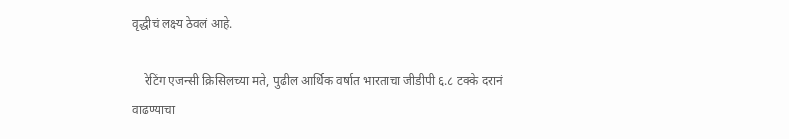वृद्धीचं लक्ष्य ठेवलं आहे.

    रेटिंग एजन्सी क्रिसिलच्या मते, पुढील आर्थिक वर्षात भारताचा जीडीपी ६.८ टक्के दरानं वाढण्याचा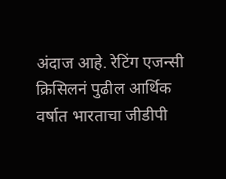अंदाज आहे. रेटिंग एजन्सी क्रिसिलनं पुढील आर्थिक वर्षात भारताचा जीडीपी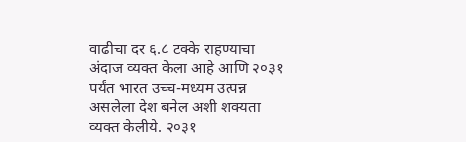वाढीचा दर ६.८ टक्के राहण्याचा अंदाज व्यक्त केला आहे आणि २०३१ पर्यंत भारत उच्च-मध्यम उत्पन्न असलेला देश बनेल अशी शक्यता व्यक्त केलीये. २०३१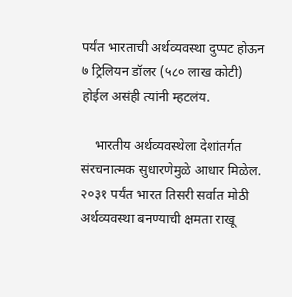पर्यंत भारताची अर्थव्यवस्था दुप्पट होऊन ७ ट्रिलियन डॉलर (५८० लाख कोटी) होईल असंही त्यांनी म्हटलंय.

    भारतीय अर्थव्यवस्थेला देशांतर्गत संरचनात्मक सुधारणेमुळे आधार मिळेल. २०३१ पर्यंत भारत तिसरी सर्वात मोठी अर्थव्यवस्था बनण्याची क्षमता राखू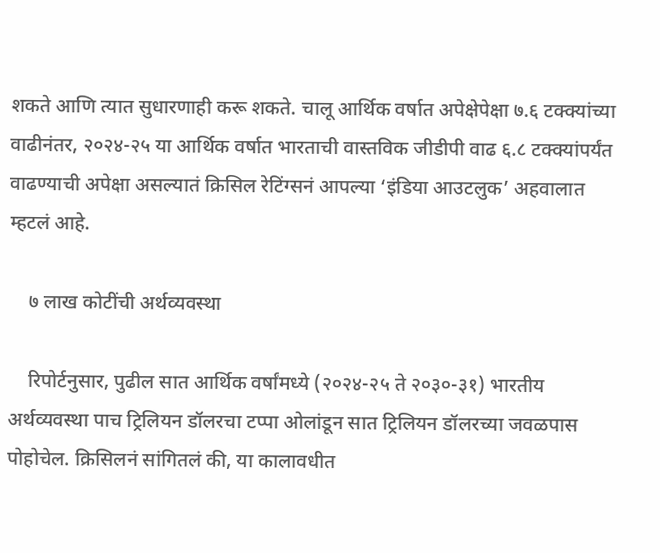शकते आणि त्यात सुधारणाही करू शकते. चालू आर्थिक वर्षात अपेक्षेपेक्षा ७.६ टक्क्यांच्या वाढीनंतर, २०२४-२५ या आर्थिक वर्षात भारताची वास्तविक जीडीपी वाढ ६.८ टक्क्यांपर्यंत वाढण्याची अपेक्षा असल्यातं क्रिसिल रेटिंग्सनं आपल्या ‘इंडिया आउटलुक’ अहवालात म्हटलं आहे.

    ७ लाख कोटींची अर्थव्यवस्था

    रिपोर्टनुसार, पुढील सात आर्थिक वर्षांमध्ये (२०२४-२५ ते २०३०-३१) भारतीय अर्थव्यवस्था पाच ट्रिलियन डॉलरचा टप्पा ओलांडून सात ट्रिलियन डॉलरच्या जवळपास पोहोचेल. क्रिसिलनं सांगितलं की, या कालावधीत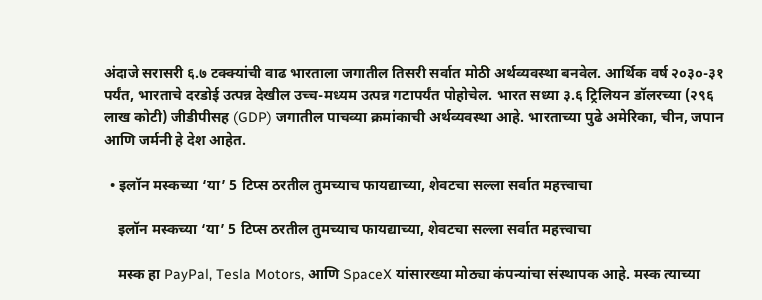अंदाजे सरासरी ६.७ टक्क्यांची वाढ भारताला जगातील तिसरी सर्वात मोठी अर्थव्यवस्था बनवेल. आर्थिक वर्ष २०३०-३१ पर्यंत, भारताचे दरडोई उत्पन्न देखील उच्च-मध्यम उत्पन्न गटापर्यंत पोहोचेल. भारत सध्या ३.६ ट्रिलियन डॉलरच्या (२९६ लाख कोटी) जीडीपीसह (GDP) जगातील पाचव्या क्रमांकाची अर्थव्यवस्था आहे. भारताच्या पुढे अमेरिका, चीन, जपान आणि जर्मनी हे देश आहेत.

  • इलॉन मस्कच्या ‘या’ 5 टिप्स ठरतील तुमच्याच फायद्याच्या, शेवटचा सल्ला सर्वात महत्त्वाचा

    इलॉन मस्कच्या ‘या’ 5 टिप्स ठरतील तुमच्याच फायद्याच्या, शेवटचा सल्ला सर्वात महत्त्वाचा

    मस्क हा PayPal, Tesla Motors, आणि SpaceX यांसारख्या मोठ्या कंपन्यांचा संस्थापक आहे. मस्क त्याच्या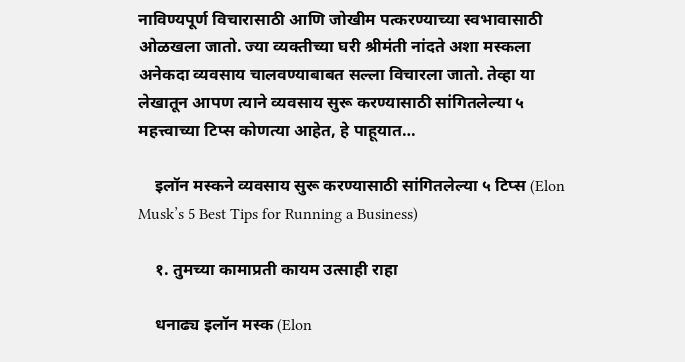नाविण्यपूर्ण विचारासाठी आणि जोखीम पत्करण्याच्या स्वभावासाठी ओळखला जातो. ज्या व्यक्तीच्या घरी श्रीमंती नांदते अशा मस्कला अनेकदा व्यवसाय चालवण्याबाबत सल्ला विचारला जातो. तेव्हा या लेखातून आपण त्याने व्यवसाय सुरू करण्यासाठी सांगितलेल्या ५ महत्त्वाच्या टिप्स कोणत्या आहेत, हे पाहूयात…

    इलॉन मस्कने व्यवसाय सुरू करण्यासाठी सांगितलेल्या ५ टिप्स (Elon Musk’s 5 Best Tips for Running a Business)

    १. तुमच्या कामाप्रती कायम उत्साही राहा

    धनाढ्य इलॉन मस्क (Elon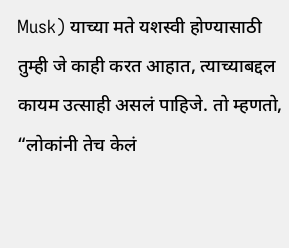Musk) याच्या मते यशस्वी होण्यासाठी तुम्ही जे काही करत आहात, त्याच्याबद्दल कायम उत्साही असलं पाहिजे. तो म्हणतो, “लोकांनी तेच केलं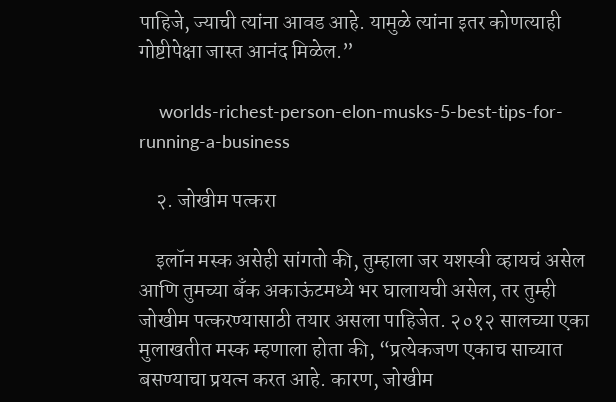पाहिजे, ज्याची त्यांना आवड आहे. यामुळे त्यांना इतर कोणत्याही गोष्टीपेक्षा जास्त आनंद मिळेल.”

    worlds-richest-person-elon-musks-5-best-tips-for-running-a-business

    २. जोखीम पत्करा

    इलॉन मस्क असेही सांगतो की, तुम्हाला जर यशस्वी व्हायचं असेल आणि तुमच्या बँक अकाऊंटमध्ये भर घालायची असेल, तर तुम्ही जोखीम पत्करण्यासाठी तयार असला पाहिजेत. २०१२ सालच्या एका मुलाखतीत मस्क म्हणाला होता की, “प्रत्येकजण एकाच साच्यात बसण्याचा प्रयत्न करत आहे. कारण, जोखीम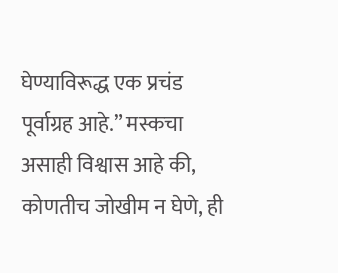घेण्याविरूद्ध एक प्रचंड पूर्वाग्रह आहे.” मस्कचा असाही विश्वास आहे की, कोणतीच जोखीम न घेणे, ही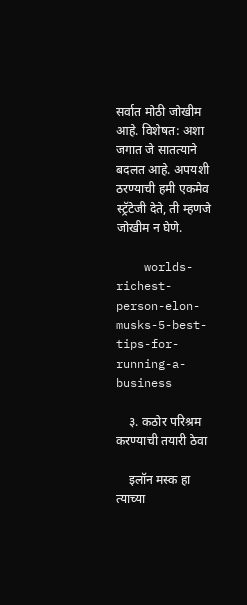सर्वात मोठी जोखीम आहे. विशेषत: अशा जगात जे सातत्याने बदलत आहे. अपयशी ठरण्याची हमी एकमेव स्ट्रॅटेजी देते, ती म्हणजे जोखीम न घेणे.

    worlds-richest-person-elon-musks-5-best-tips-for-running-a-business

    ३. कठोर परिश्रम करण्याची तयारी ठेवा

    इलॉन मस्क हा त्याच्या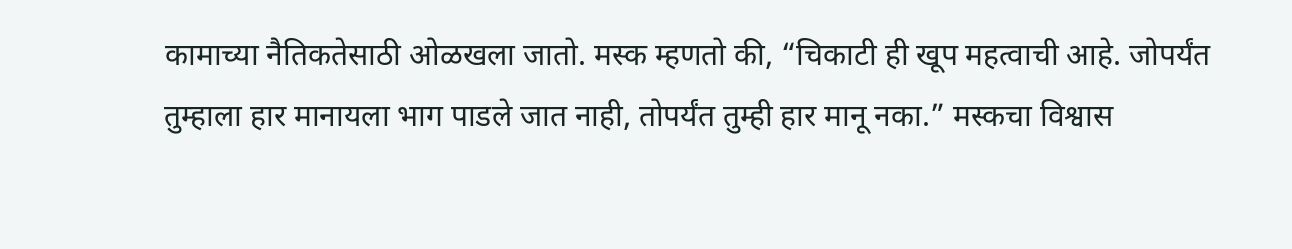कामाच्या नैतिकतेसाठी ओळखला जातो. मस्क म्हणतो की, “चिकाटी ही खूप महत्वाची आहे. जोपर्यंत तुम्हाला हार मानायला भाग पाडले जात नाही, तोपर्यंत तुम्ही हार मानू नका.” मस्कचा विश्वास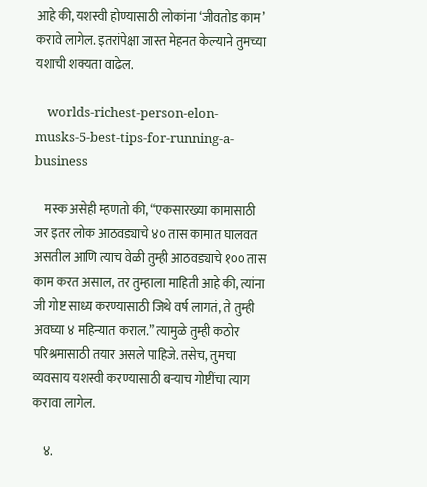आहे की, यशस्वी होण्यासाठी लोकांना ‘जीवतोड काम’ करावे लागेल. इतरांपेक्षा जास्त मेहनत केल्याने तुमच्या यशाची शक्यता वाढेल.

    worlds-richest-person-elon-musks-5-best-tips-for-running-a-business

    मस्क असेही म्हणतो की, “एकसारख्या कामासाठी जर इतर लोक आठवड्याचे ४० तास कामात घालवत असतील आणि त्याच वेळी तुम्ही आठवड्याचे १०० तास काम करत असाल, तर तुम्हाला माहिती आहे की, त्यांना जी गोष्ट साध्य करण्यासाठी जिथे वर्ष लागतं, ते तुम्ही अवघ्या ४ महिन्यात कराल.” त्यामुळे तुम्ही कठोर परिश्रमासाठी तयार असले पाहिजे. तसेच, तुमचा व्यवसाय यशस्वी करण्यासाठी बऱ्याच गोष्टींचा त्याग करावा लागेल.

    ४.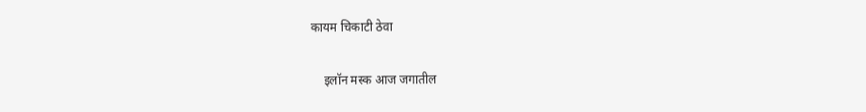कायम चिकाटी ठेवा

    इलॉन मस्क आज जगातील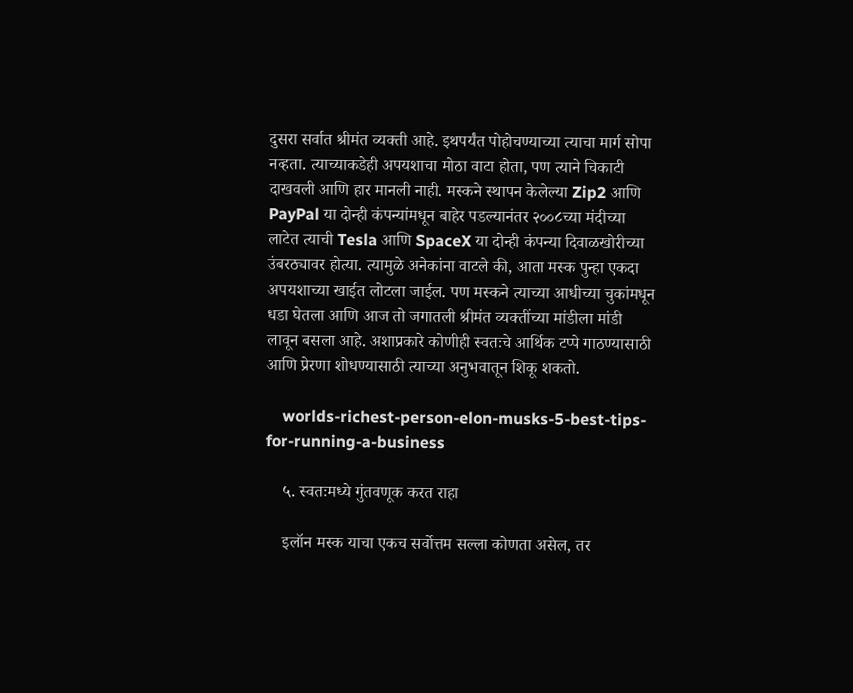दुसरा सर्वात श्रीमंत व्यक्ती आहे. इथपर्यंत पोहोचण्याच्या त्याचा मार्ग सोपा नव्हता. त्याच्याकडेही अपयशाचा मोठा वाटा होता, पण त्याने चिकाटी दाखवली आणि हार मानली नाही. मस्कने स्थापन केलेल्या Zip2 आणि PayPal या दोन्ही कंपन्यांमधून बाहेर पडल्यानंतर २००८च्या मंदीच्या लाटेत त्याची Tesla आणि SpaceX या दोन्ही कंपन्या दिवाळखोरीच्या उंबरठ्यावर होत्या. त्यामुळे अनेकांना वाटले की, आता मस्क पुन्हा एकदा अपयशाच्या खाईत लोटला जाईल. पण मस्कने त्याच्या आधीच्या चुकांमधून धडा घेतला आणि आज तो जगातली श्रीमंत व्यक्तींच्या मांडीला मांडी लावून बसला आहे. अशाप्रकारे कोणीही स्वतःचे आर्थिक टप्पे गाठण्यासाठी आणि प्रेरणा शोधण्यासाठी त्याच्या अनुभवातून शिकू शकतो.

    worlds-richest-person-elon-musks-5-best-tips-for-running-a-business

    ५. स्वतःमध्ये गुंतवणूक करत राहा

    इलॉन मस्क याचा एकच सर्वोत्तम सल्ला कोणता असेल, तर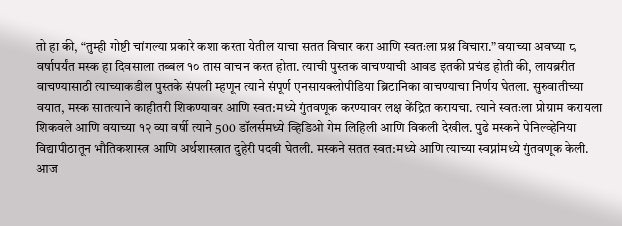तो हा की, “तुम्ही गोष्टी चांगल्या प्रकारे कशा करता येतील याचा सतत विचार करा आणि स्वतःला प्रश्न विचारा.” वयाच्या अवघ्या ८ वर्षापर्यंत मस्क हा दिवसाला तब्बल १० तास वाचन करत होता. त्याची पुस्तक वाचण्याची आवड इतकी प्रचंड होती की, लायब्ररीत वाचण्यासाठी त्याच्याकडील पुस्तके संपली म्हणून त्याने संपूर्ण एनसायक्लोपीडिया ब्रिटानिका वाचण्याचा निर्णय घेतला. सुरुवातीच्या वयात, मस्क सातत्याने काहीतरी शिकण्यावर आणि स्वत:मध्ये गुंतवणूक करण्यावर लक्ष केंद्रित करायचा. त्याने स्वतःला प्रोग्राम करायला शिकवले आणि वयाच्या १२ व्या वर्षी त्याने 500 डॉलर्समध्ये व्हिडिओ गेम लिहिली आणि विकली देखील. पुढे मस्कने पेनिल्व्हेनिया विद्यापीठातून भौतिकशास्त्र आणि अर्थशास्त्रात दुहेरी पदवी घेतली. मस्कने सतत स्वत:मध्ये आणि त्याच्या स्वप्नांमध्ये गुंतवणूक केली. आज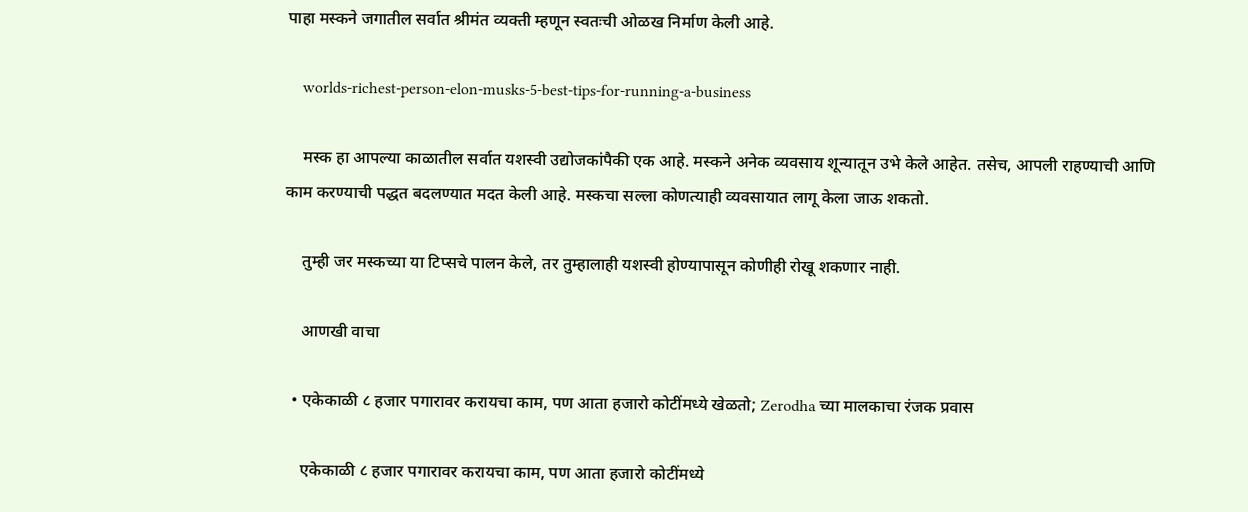पाहा मस्कने जगातील सर्वात श्रीमंत व्यक्ती म्हणून स्वतःची ओळख निर्माण केली आहे.

    worlds-richest-person-elon-musks-5-best-tips-for-running-a-business

    मस्क हा आपल्या काळातील सर्वात यशस्वी उद्योजकांपैकी एक आहे. मस्कने अनेक व्यवसाय शून्यातून उभे केले आहेत. तसेच, आपली राहण्याची आणि काम करण्याची पद्धत बदलण्यात मदत केली आहे. मस्कचा सल्ला कोणत्याही व्यवसायात लागू केला जाऊ शकतो.

    तुम्ही जर मस्कच्या या टिप्सचे पालन केले, तर तुम्हालाही यशस्वी होण्यापासून कोणीही रोखू शकणार नाही.

    आणखी वाचा

  • एकेकाळी ८ हजार पगारावर करायचा काम, पण आता हजारो कोटींमध्ये खेळतो; Zerodha च्या मालकाचा रंजक प्रवास

    एकेकाळी ८ हजार पगारावर करायचा काम, पण आता हजारो कोटींमध्ये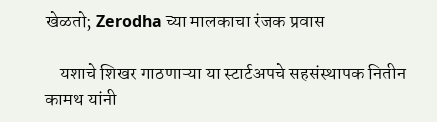खेळतो; Zerodha च्या मालकाचा रंजक प्रवास

    यशाचे शिखर गाठणाऱ्या या स्टार्टअपचे सहसंस्थापक नितीन कामथ यांनी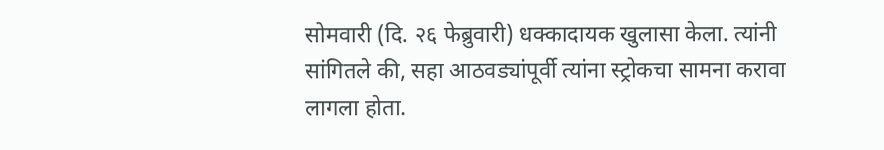सोमवारी (दि. २६ फेब्रुवारी) धक्कादायक खुलासा केला. त्यांनी सांगितले की, सहा आठवड्यांपूर्वी त्यांना स्ट्रोकचा सामना करावा लागला होता.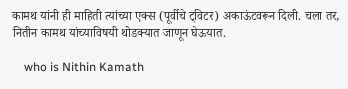कामथ यांनी ही माहिती त्यांच्या एक्स (पूर्वीचे ट्विटर) अकाऊंटवरून दिली. चला तर, नितीन कामथ यांच्याविषयी थोडक्यात जाणून घेऊयात.

    who is Nithin Kamath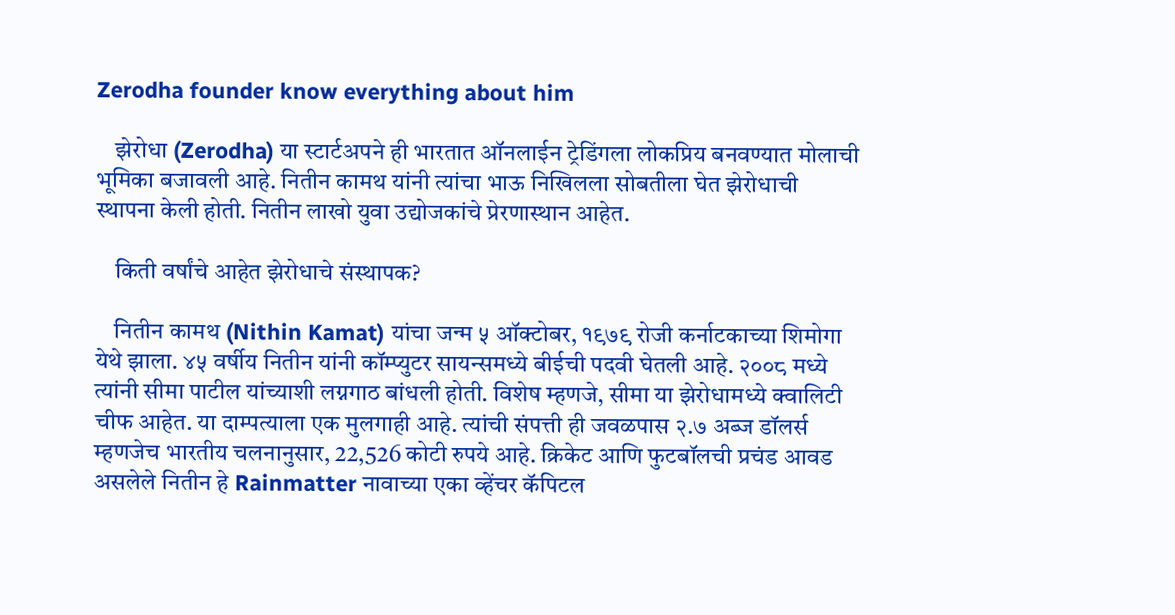Zerodha founder know everything about him

    झेरोधा (Zerodha) या स्टार्टअपने ही भारतात ऑनलाईन ट्रेडिंगला लोकप्रिय बनवण्यात मोलाची भूमिका बजावली आहे. नितीन कामथ यांनी त्यांचा भाऊ निखिलला सोबतीला घेत झेरोधाची स्थापना केली होती. नितीन लाखो युवा उद्योजकांचे प्रेरणास्थान आहेत.

    किती वर्षांचे आहेत झेरोधाचे संस्थापक?

    नितीन कामथ (Nithin Kamat) यांचा जन्म ५ ऑक्टोबर, १९७९ रोजी कर्नाटकाच्या शिमोगा येथे झाला. ४५ वर्षीय नितीन यांनी कॉम्प्युटर सायन्समध्ये बीईची पदवी घेतली आहे. २००८ मध्ये त्यांनी सीमा पाटील यांच्याशी लग्नगाठ बांधली होती. विशेष म्हणजे, सीमा या झेरोधामध्ये क्वालिटी चीफ आहेत. या दाम्पत्याला एक मुलगाही आहे. त्यांची संपत्ती ही जवळपास २.७ अब्ज डॉलर्स म्हणजेच भारतीय चलनानुसार, 22,526 कोटी रुपये आहे. क्रिकेट आणि फुटबॉलची प्रचंड आवड असलेले नितीन हे Rainmatter नावाच्या एका व्हेंचर कॅपिटल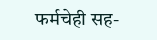फर्मचेही सह-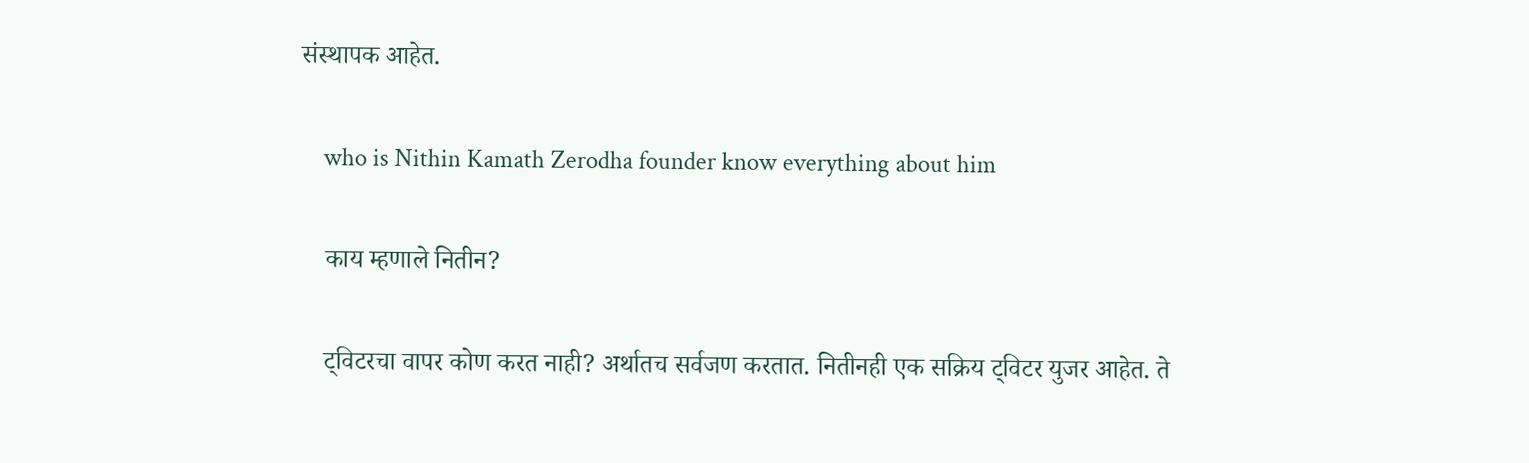संस्थापक आहेत.

    who is Nithin Kamath Zerodha founder know everything about him

    काय म्हणाले नितीन?

    ट्विटरचा वापर कोण करत नाही? अर्थातच सर्वजण करतात. नितीनही एक सक्रिय ट्विटर युजर आहेत. ते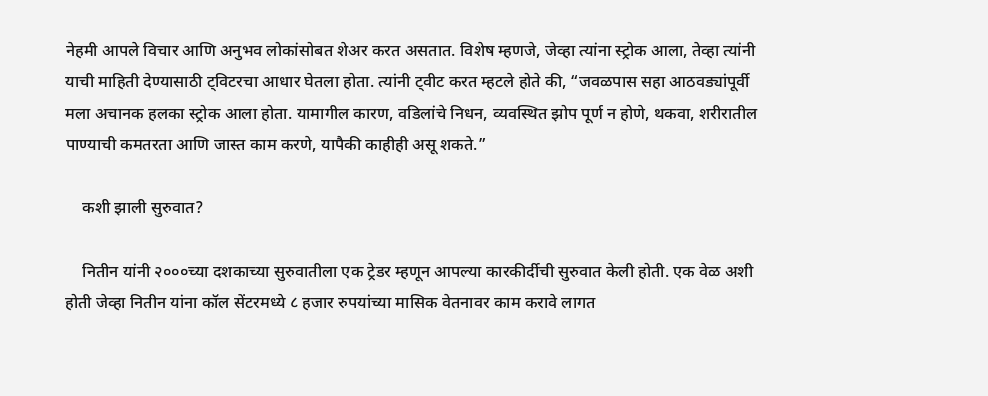नेहमी आपले विचार आणि अनुभव लोकांसोबत शेअर करत असतात. विशेष म्हणजे, जेव्हा त्यांना स्ट्रोक आला, तेव्हा त्यांनी याची माहिती देण्यासाठी ट्विटरचा आधार घेतला होता. त्यांनी ट्वीट करत म्हटले होते की, “जवळपास सहा आठवड्यांपूर्वी मला अचानक हलका स्ट्रोक आला होता. यामागील कारण, वडिलांचे निधन, व्यवस्थित झोप पूर्ण न होणे, थकवा, शरीरातील पाण्याची कमतरता आणि जास्त काम करणे, यापैकी काहीही असू शकते.”

    कशी झाली सुरुवात?

    नितीन यांनी २०००च्या दशकाच्या सुरुवातीला एक ट्रेडर म्हणून आपल्या कारकीर्दीची सुरुवात केली होती. एक वेळ अशी होती जेव्हा नितीन यांना कॉल सेंटरमध्ये ८ हजार रुपयांच्या मासिक वेतनावर काम करावे लागत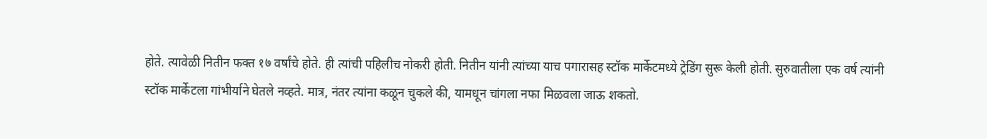होते. त्यावेळी नितीन फक्त १७ वर्षांचे होते. ही त्यांची पहिलीच नोकरी होती. नितीन यांनी त्यांच्या याच पगारासह स्टॉक मार्केटमध्ये ट्रेडिंग सुरू केली होती. सुरुवातीला एक वर्ष त्यांनी स्टॉक मार्केटला गांभीर्याने घेतले नव्हते. मात्र, नंतर त्यांना कळून चुकले की, यामधून चांगला नफा मिळवला जाऊ शकतो.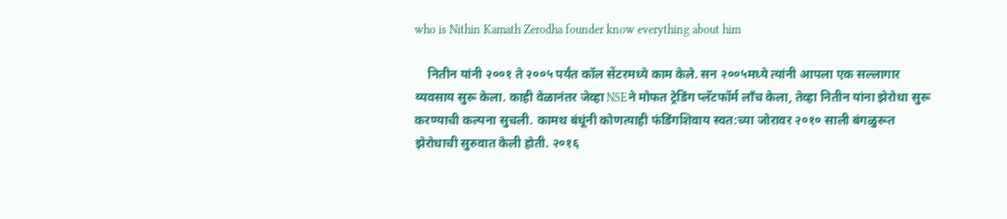who is Nithin Kamath Zerodha founder know everything about him

    नितीन यांनी २००१ ते २००५ पर्यंत कॉल सेंटरमध्ये काम केले. सन २००५मध्ये त्यांनी आपला एक सल्लागार व्यवसाय सुरू केला. काही वेळानंतर जेव्हा NSEने मोफत ट्रेडिंग प्लॅटफॉर्म लाँच केला, तेव्हा नितीन यांना झेरोधा सुरू करण्याची कल्पना सुचली. कामथ बंधूंनी कोणत्याही फंडिंगशिवाय स्वत:च्या जोरावर २०१० साली बंगळुरूत झेरोधाची सुरुवात केली होती. २०१६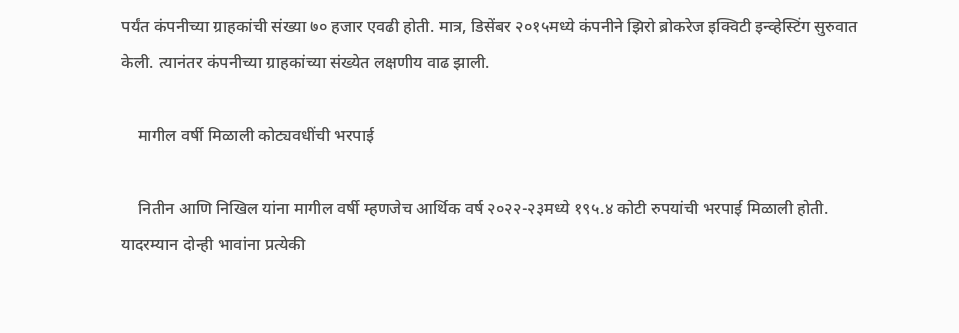पर्यंत कंपनीच्या ग्राहकांची संख्या ७० हजार एवढी होती. मात्र, डिसेंबर २०१५मध्ये कंपनीने झिरो ब्रोकरेज इक्विटी इन्व्हेस्टिंग सुरुवात केली. त्यानंतर कंपनीच्या ग्राहकांच्या संख्येत लक्षणीय वाढ झाली.

    मागील वर्षी मिळाली कोट्यवधींची भरपाई

    नितीन आणि निखिल यांना मागील वर्षी म्हणजेच आर्थिक वर्ष २०२२-२३मध्ये १९५.४ कोटी रुपयांची भरपाई मिळाली होती. यादरम्यान दोन्ही भावांना प्रत्येकी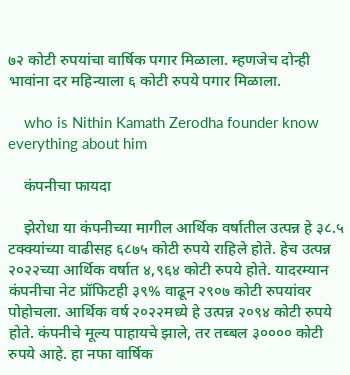७२ कोटी रुपयांचा वार्षिक पगार मिळाला. म्हणजेच दोन्ही भावांना दर महिन्याला ६ कोटी रुपये पगार मिळाला.

    who is Nithin Kamath Zerodha founder know everything about him

    कंपनीचा फायदा

    झेरोधा या कंपनीच्या मागील आर्थिक वर्षातील उत्पन्न हे ३८.५ टक्क्यांच्या वाढीसह ६८७५ कोटी रुपये राहिले होते. हेच उत्पन्न २०२२च्या आर्थिक वर्षात ४,९६४ कोटी रुपये होते. यादरम्यान कंपनीचा नेट प्रॉफिटही ३९% वाढून २९०७ कोटी रुपयांवर पोहोचला. आर्थिक वर्ष २०२२मध्ये हे उत्पन्न २०९४ कोटी रुपये होते. कंपनीचे मूल्य पाहायचे झाले, तर तब्बल ३०००० कोटी रुपये आहे. हा नफा वार्षिक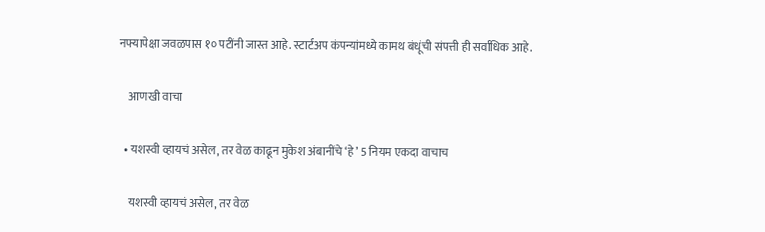नफ्यापेक्षा जवळपास १० पटींनी जास्त आहे. स्टार्टअप कंपन्यांमध्ये कामथ बंधूंची संपत्ती ही सर्वाधिक आहे.

    आणखी वाचा

  • यशस्वी व्हायचं असेल, तर वेळ काढून मुकेश अंबानींचे ‘हे’ 5 नियम एकदा वाचाच

    यशस्वी व्हायचं असेल, तर वेळ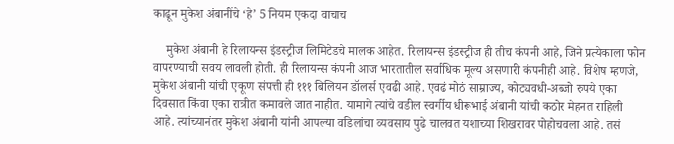काढून मुकेश अंबानींचे ‘हे’ 5 नियम एकदा वाचाच

    मुकेश अंबानी हे रिलायन्स इंडस्ट्रीज लिमिटेडचे मालक आहेत. रिलायन्स इंडस्ट्रीज ही तीच कंपनी आहे, जिने प्रत्येकाला फोन वापरण्याची सवय लावली होती. ही रिलायन्स कंपनी आज भारतातील सर्वाधिक मूल्य असणारी कंपनीही आहे. विशेष म्हणजे, मुकेश अंबानी यांची एकूण संपत्ती ही १११ बिलियन डॉलर्स एवढी आहे. एवढं मोठं साम्राज्य, कोट्यवधी-अब्जो रुपये एका दिवसात किंवा एका रात्रीत कमावले जात नाहीत. यामागे त्यांचे वडील स्वर्गीय धीरूभाई अंबानी यांची कठोर मेहनत राहिली आहे. त्यांच्यानंतर मुकेश अंबानी यांनी आपल्या वडिलांचा व्यवसाय पुढे चालवत यशाच्या शिखरावर पोहोचवला आहे. तसं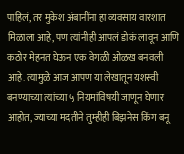पाहिलं, तर मुकेश अंबानींना हा व्यवसाय वारशात मिळाला आहे, पण त्यांनीही आपलं डोकं लावून आणि कठोर मेहनत घेऊन एक वेगळी ओळख बनवली आहे. त्यामुळे आज आपण या लेखातून यशस्वी बनण्याच्या त्यांच्या ५ नियमांविषयी जाणून घेणार आहोत, ज्याच्या मदतीने तुम्हीही बिझनेस किंग बनू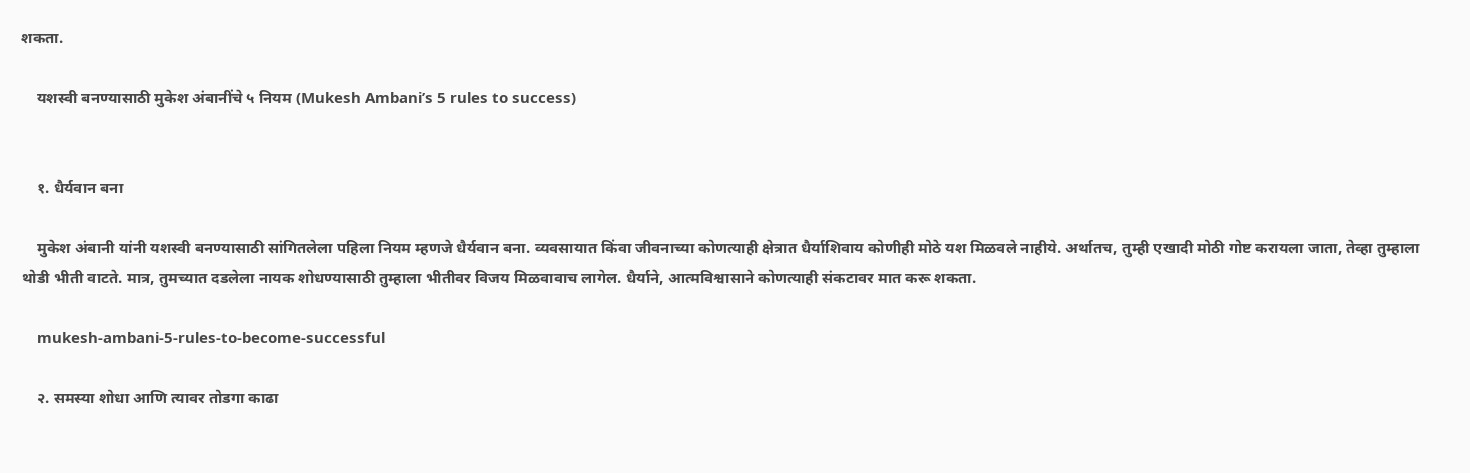शकता.

    यशस्वी बनण्यासाठी मुकेश अंबानींचे ५ नियम (Mukesh Ambani’s 5 rules to success)


    १. धैर्यवान बना

    मुकेश अंबानी यांनी यशस्वी बनण्यासाठी सांगितलेला पहिला नियम म्हणजे धैर्यवान बना. व्यवसायात किंवा जीवनाच्या कोणत्याही क्षेत्रात धैर्याशिवाय कोणीही मोठे यश मिळवले नाहीये. अर्थातच, तुम्ही एखादी मोठी गोष्ट करायला जाता, तेव्हा तुम्हाला थोडी भीती वाटते. मात्र, तुमच्यात दडलेला नायक शोधण्यासाठी तुम्हाला भीतीवर विजय मिळवावाच लागेल. धैर्याने, आत्मविश्वासाने कोणत्याही संकटावर मात करू शकता.

    mukesh-ambani-5-rules-to-become-successful

    २. समस्या शोधा आणि त्यावर तोडगा काढा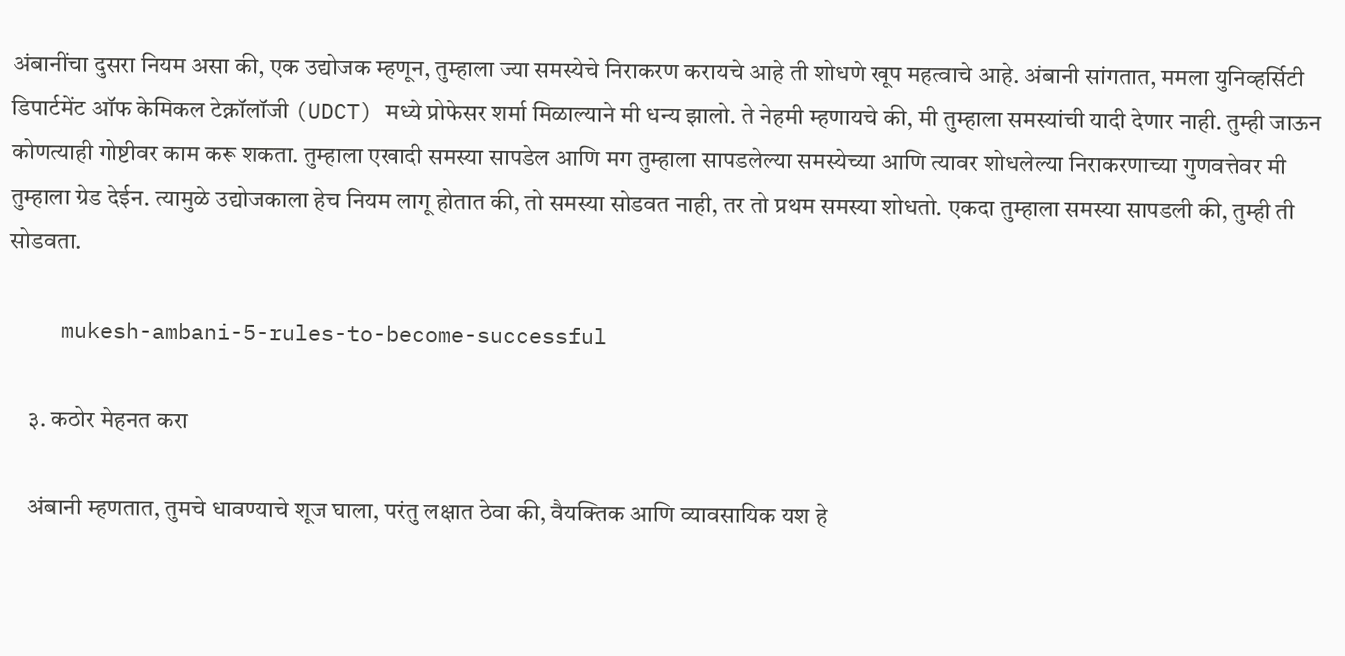अंबानींचा दुसरा नियम असा की, एक उद्योजक म्हणून, तुम्हाला ज्या समस्येचे निराकरण करायचे आहे ती शोधणे खूप महत्वाचे आहे. अंबानी सांगतात, ममला युनिव्हर्सिटी डिपार्टमेंट ऑफ केमिकल टेक्नॉलॉजी (UDCT) मध्ये प्रोफेसर शर्मा मिळाल्याने मी धन्य झालो. ते नेहमी म्हणायचे की, मी तुम्हाला समस्यांची यादी देणार नाही. तुम्ही जाऊन कोणत्याही गोष्टीवर काम करू शकता. तुम्हाला एखादी समस्या सापडेल आणि मग तुम्हाला सापडलेल्या समस्येच्या आणि त्यावर शोधलेल्या निराकरणाच्या गुणवत्तेवर मी तुम्हाला ग्रेड देईन. त्यामुळे उद्योजकाला हेच नियम लागू होतात की, तो समस्या सोडवत नाही, तर तो प्रथम समस्या शोधतो. एकदा तुम्हाला समस्या सापडली की, तुम्ही ती सोडवता.

    mukesh-ambani-5-rules-to-become-successful

    ३. कठोर मेहनत करा

    अंबानी म्हणतात, तुमचे धावण्याचे शूज घाला, परंतु लक्षात ठेवा की, वैयक्तिक आणि व्यावसायिक यश हे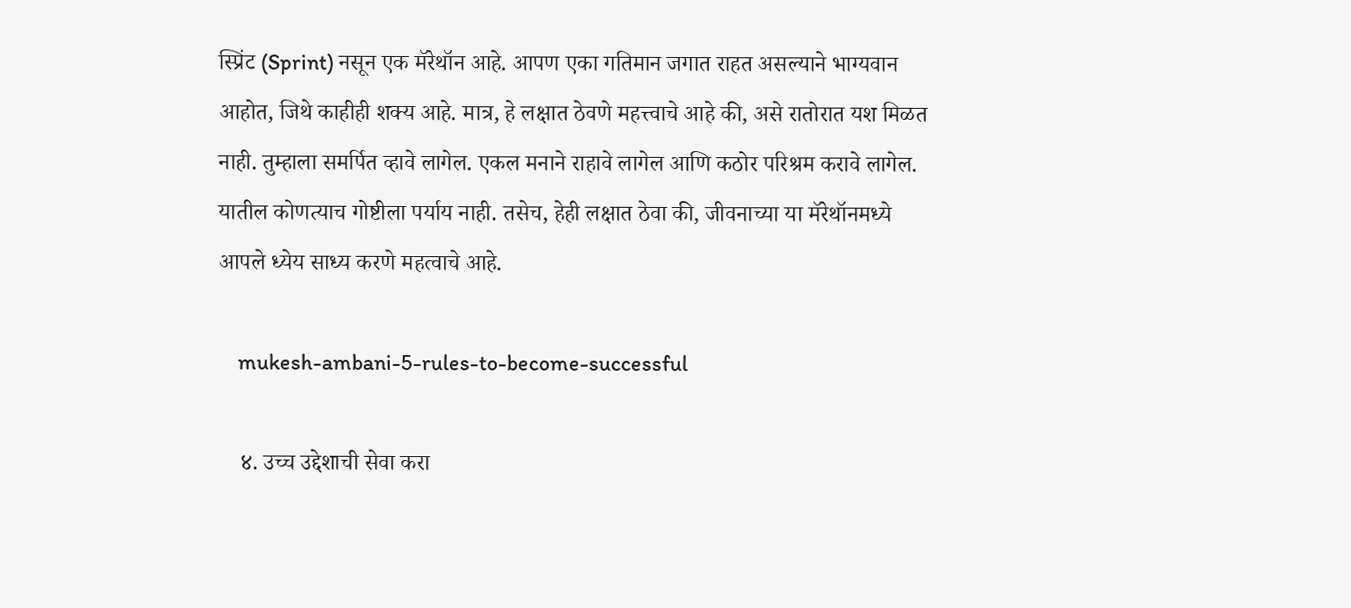स्प्रिंट (Sprint) नसून एक मॅरेथॉन आहे. आपण एका गतिमान जगात राहत असल्याने भाग्यवान आहोत, जिथे काहीही शक्य आहे. मात्र, हे लक्षात ठेवणे महत्त्वाचे आहे की, असे रातोरात यश मिळत नाही. तुम्हाला समर्पित व्हावे लागेल. एकल मनाने राहावे लागेल आणि कठोर परिश्रम करावे लागेल. यातील कोणत्याच गोष्टीला पर्याय नाही. तसेच, हेही लक्षात ठेवा की, जीवनाच्या या मॅरेथॉनमध्ये आपले ध्येय साध्य करणे महत्वाचे आहे.

    mukesh-ambani-5-rules-to-become-successful

    ४. उच्च उद्देशाची सेवा करा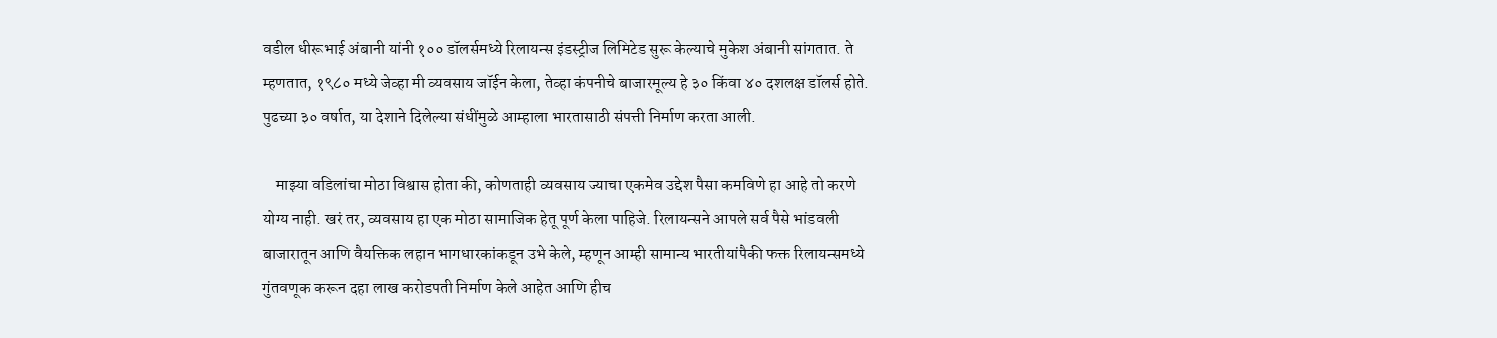वडील धीरूभाई अंबानी यांनी १०० डॉलर्समध्ये रिलायन्स इंडस्ट्रीज लिमिटेड सुरू केल्याचे मुकेश अंबानी सांगतात. ते म्हणतात, १९८० मध्ये जेव्हा मी व्यवसाय जॉईन केला, तेव्हा कंपनीचे बाजारमूल्य हे ३० किंवा ४० दशलक्ष डॉलर्स होते. पुढच्या ३० वर्षात, या देशाने दिलेल्या संधींमुळे आम्हाला भारतासाठी संपत्ती निर्माण करता आली.

    माझ्या वडिलांचा मोठा विश्वास होता की, कोणताही व्यवसाय ज्याचा एकमेव उद्देश पैसा कमविणे हा आहे तो करणे योग्य नाही. खरं तर, व्यवसाय हा एक मोठा सामाजिक हेतू पूर्ण केला पाहिजे. रिलायन्सने आपले सर्व पैसे भांडवली बाजारातून आणि वैयक्तिक लहान भागधारकांकडून उभे केले, म्हणून आम्ही सामान्य भारतीयांपैकी फक्त रिलायन्समध्ये गुंतवणूक करून दहा लाख करोडपती निर्माण केले आहेत आणि हीच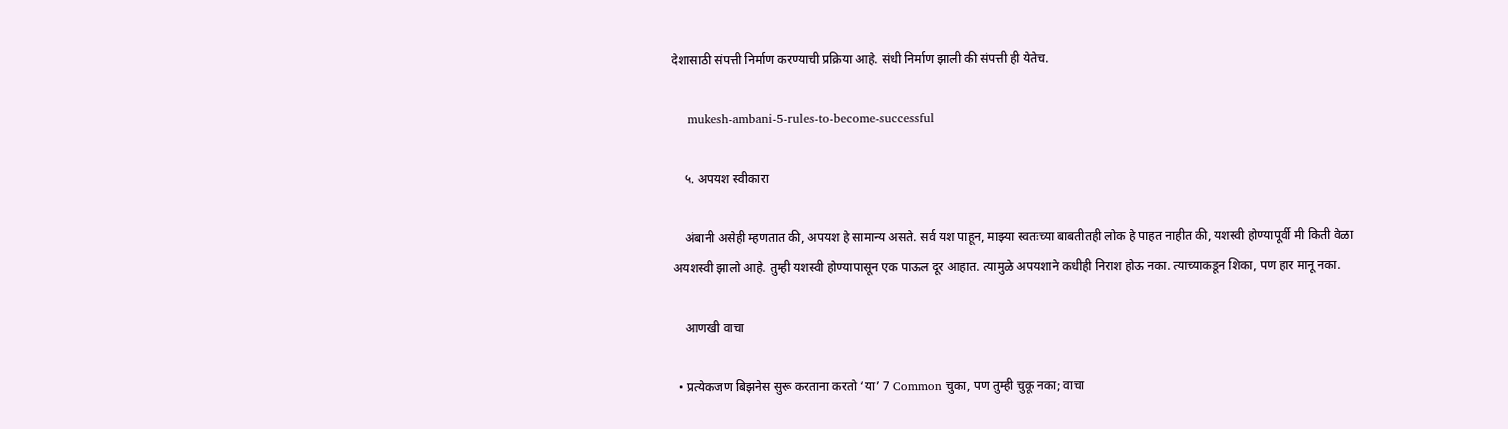देशासाठी संपत्ती निर्माण करण्याची प्रक्रिया आहे. संधी निर्माण झाली की संपत्ती ही येतेच.

    mukesh-ambani-5-rules-to-become-successful

    ५. अपयश स्वीकारा

    अंबानी असेही म्हणतात की, अपयश हे सामान्य असते. सर्व यश पाहून, माझ्या स्वतःच्या बाबतीतही लोक हे पाहत नाहीत की, यशस्वी होण्यापूर्वी मी किती वेळा अयशस्वी झालो आहे. तुम्ही यशस्वी होण्यापासून एक पाऊल दूर आहात. त्यामुळे अपयशाने कधीही निराश होऊ नका. त्याच्याकडून शिका, पण हार मानू नका.

    आणखी वाचा

  • प्रत्येकजण बिझनेस सुरू करताना करतो ‘या’ 7 Common चुका, पण तुम्ही चुकू नका; वाचा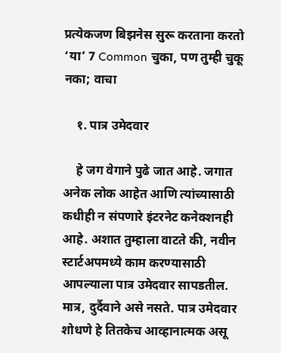प्रत्येकजण बिझनेस सुरू करताना करतो ‘या’ 7 Common चुका, पण तुम्ही चुकू नका; वाचा

    १. पात्र उमेदवार

    हे जग वेगाने पुढे जात आहे. जगात अनेक लोक आहेत आणि त्यांच्यासाठी कधीही न संपणारे इंटरनेट कनेक्शनही आहे. अशात तुम्हाला वाटते की, नवीन स्टार्टअपमध्ये काम करण्यासाठी आपल्याला पात्र उमेदवार सापडतील. मात्र, दुर्दैवाने असे नसते. पात्र उमेदवार शोधणे हे तितकेच आव्हानात्मक असू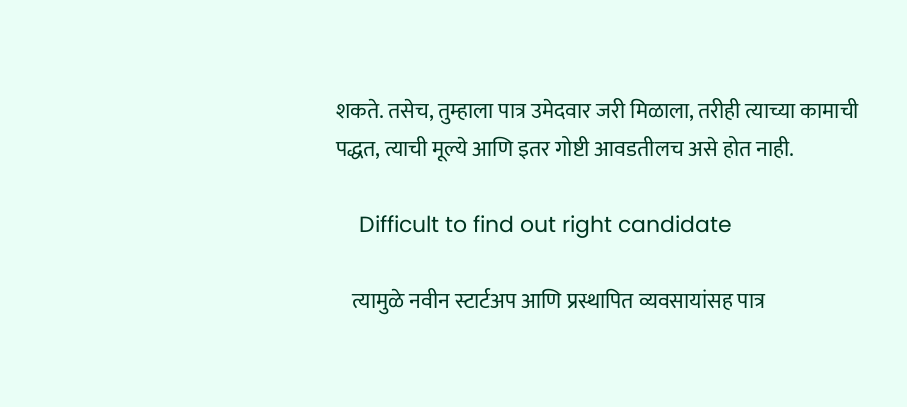शकते. तसेच, तुम्हाला पात्र उमेदवार जरी मिळाला, तरीही त्याच्या कामाची पद्धत, त्याची मूल्ये आणि इतर गोष्टी आवडतीलच असे होत नाही.

    Difficult to find out right candidate

    त्यामुळे नवीन स्टार्टअप आणि प्रस्थापित व्यवसायांसह पात्र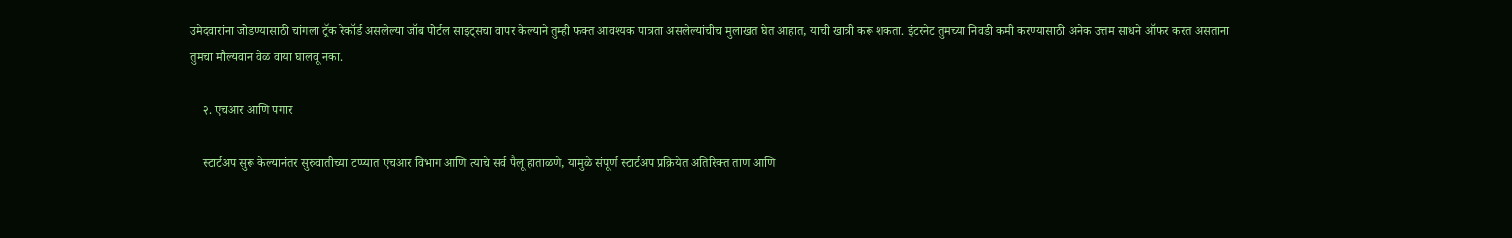उमेदवारांना जोडण्यासाठी चांगला ट्रॅक रेकॉर्ड असलेल्या जॉब पोर्टल साइट्सचा वापर केल्याने तुम्ही फक्त आवश्यक पात्रता असलेल्यांचीच मुलाखत घेत आहात, याची खात्री करू शकता. इंटरनेट तुमच्या निवडी कमी करण्यासाठी अनेक उत्तम साधने ऑफर करत असताना तुमचा मौल्यवान वेळ वाया घालवू नका.

    २. एचआर आणि पगार

    स्टार्टअप सुरू केल्यानंतर सुरुवातीच्या टप्प्यात एचआर विभाग आणि त्याचे सर्व पैलू हाताळणे, यामुळे संपूर्ण स्टार्टअप प्रक्रियेत अतिरिक्त ताण आणि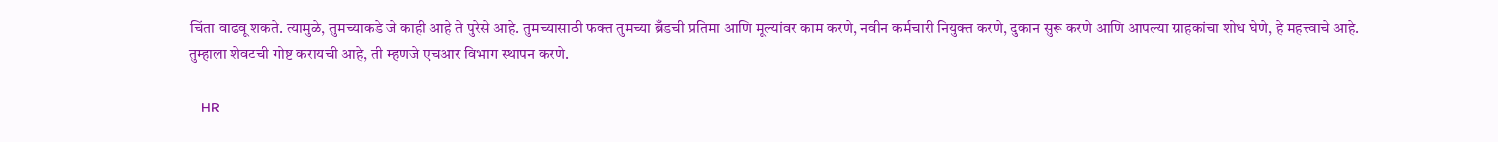चिंता वाढवू शकते. त्यामुळे, तुमच्याकडे जे काही आहे ते पुरेसे आहे. तुमच्यासाठी फक्त तुमच्या ब्रँडची प्रतिमा आणि मूल्यांवर काम करणे, नवीन कर्मचारी नियुक्त करणे, दुकान सुरू करणे आणि आपल्या ग्राहकांचा शोध घेणे, हे महत्त्वाचे आहे. तुम्हाला शेवटची गोष्ट करायची आहे, ती म्हणजे एचआर विभाग स्थापन करणे.

    HR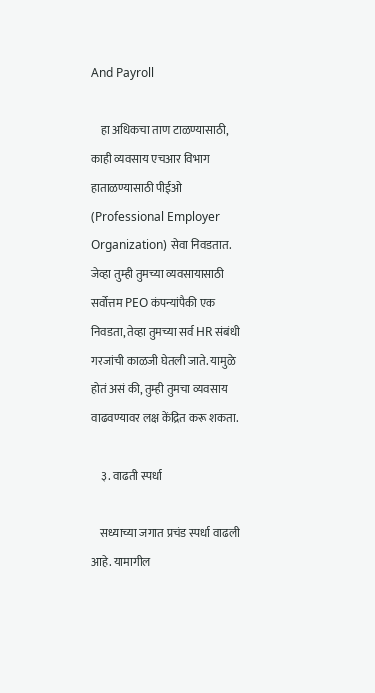And Payroll

    हा अधिकचा ताण टाळण्यासाठी, काही व्यवसाय एचआर विभाग हाताळण्यासाठी पीईओ (Professional Employer Organization) सेवा निवडतात. जेव्हा तुम्ही तुमच्या व्यवसायासाठी सर्वोत्तम PEO कंपन्यांपैकी एक निवडता, तेव्हा तुमच्या सर्व HR संबंधी गरजांची काळजी घेतली जाते. यामुळे होतं असं की, तुम्ही तुमचा व्यवसाय वाढवण्यावर लक्ष केंद्रित करू शकता.

    ३. वाढती स्पर्धा

    सध्याच्या जगात प्रचंड स्पर्धा वाढली आहे. यामागील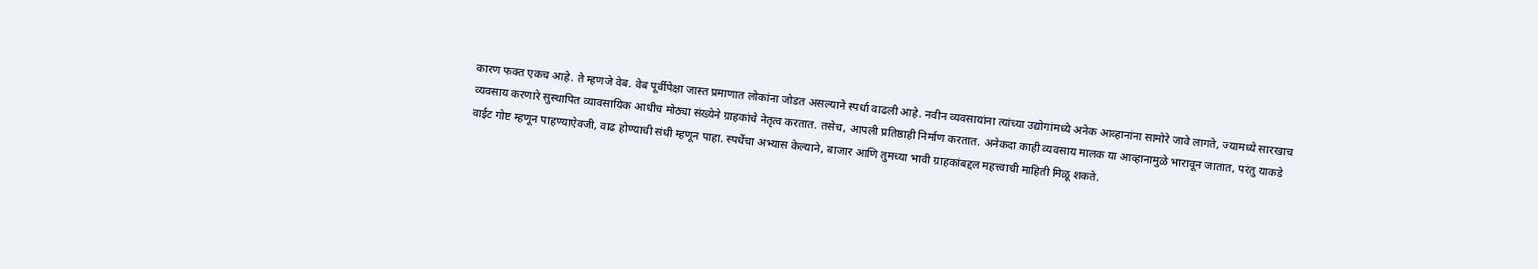कारण फक्त एकच आहे. ते म्हणजे वेब. वेब पूर्वीपेक्षा जास्त प्रमाणात लोकांना जोडत असल्याने स्पर्धा वाढली आहे. नवीन व्यवसायांना त्यांच्या उद्योगांमध्ये अनेक आव्हानांना सामोरे जावे लागते, ज्यामध्ये सारखाच व्यवसाय करणारे सुस्थापित व्यावसायिक आधीच मोठ्या संख्येने ग्राहकांचे नेतृत्व करतात. तसेच, आपली प्रतिष्ठाही निर्माण करतात. अनेकदा काही व्यवसाय मालक या आव्हानामुळे भारावून जातात, परंतु याकडे वाईट गोष्ट म्हणून पाहण्याऐवजी, वाढ होण्याची संधी म्हणून पाहा. स्पर्धेचा अभ्यास केल्याने, बाजार आणि तुमच्या भावी ग्राहकांबद्दल महत्त्वाची माहिती मिळू शकते.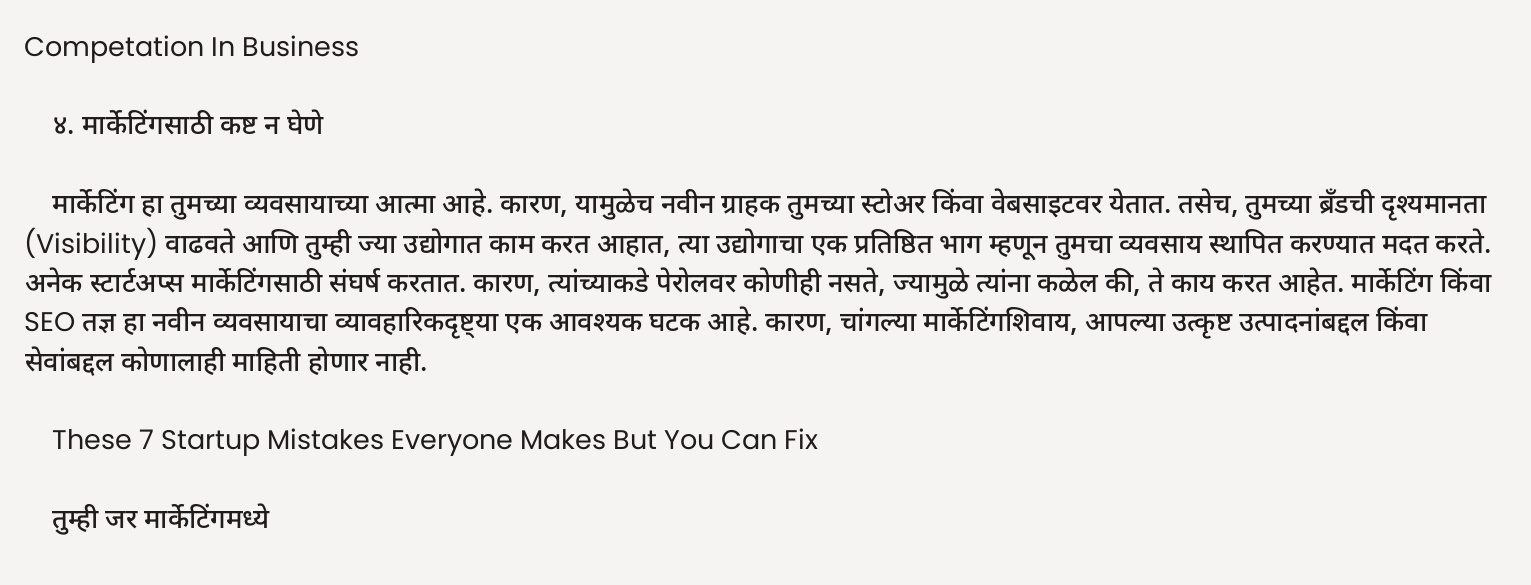Competation In Business

    ४. मार्केटिंगसाठी कष्ट न घेणे

    मार्केटिंग हा तुमच्या व्यवसायाच्या आत्मा आहे. कारण, यामुळेच नवीन ग्राहक तुमच्या स्टोअर किंवा वेबसाइटवर येतात. तसेच, तुमच्या ब्रँडची दृश्यमानता (Visibility) वाढवते आणि तुम्ही ज्या उद्योगात काम करत आहात, त्या उद्योगाचा एक प्रतिष्ठित भाग म्हणून तुमचा व्यवसाय स्थापित करण्यात मदत करते. अनेक स्टार्टअप्स मार्केटिंगसाठी संघर्ष करतात. कारण, त्यांच्याकडे पेरोलवर कोणीही नसते, ज्यामुळे त्यांना कळेल की, ते काय करत आहेत. मार्केटिंग किंवा SEO तज्ञ हा नवीन व्यवसायाचा व्यावहारिकदृष्ट्या एक आवश्यक घटक आहे. कारण, चांगल्या मार्केटिंगशिवाय, आपल्या उत्कृष्ट उत्पादनांबद्दल किंवा सेवांबद्दल कोणालाही माहिती होणार नाही.

    These 7 Startup Mistakes Everyone Makes But You Can Fix

    तुम्ही जर मार्केटिंगमध्ये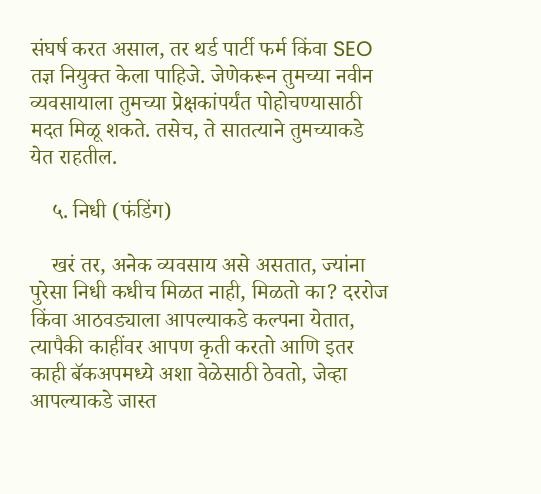संघर्ष करत असाल, तर थर्ड पार्टी फर्म किंवा SEO तज्ञ नियुक्त केला पाहिजे. जेणेकरून तुमच्या नवीन व्यवसायाला तुमच्या प्रेक्षकांपर्यंत पोहोचण्यासाठी मदत मिळू शकते. तसेच, ते सातत्याने तुमच्याकडे येत राहतील.

    ५. निधी (फंडिंग)

    खरं तर, अनेक व्यवसाय असे असतात, ज्यांना पुरेसा निधी कधीच मिळत नाही, मिळतो का? दररोज किंवा आठवड्याला आपल्याकडे कल्पना येतात, त्यापैकी काहींवर आपण कृती करतो आणि इतर काही बॅकअपमध्ये अशा वेळेसाठी ठेवतो, जेव्हा आपल्याकडे जास्त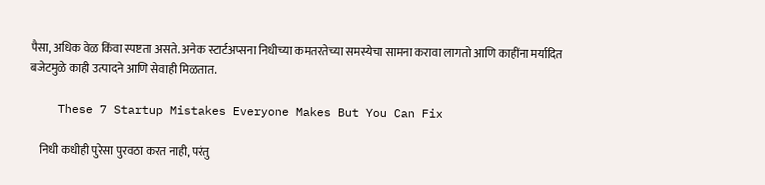पैसा, अधिक वेळ किंवा स्पष्टता असते. अनेक स्टार्टअप्सना निधीच्या कमतरतेच्या समस्येचा सामना करावा लागतो आणि काहींना मर्यादित बजेटमुळे काही उत्पादने आणि सेवाही मिळतात.

    These 7 Startup Mistakes Everyone Makes But You Can Fix

    निधी कधीही पुरेसा पुरवठा करत नाही, परंतु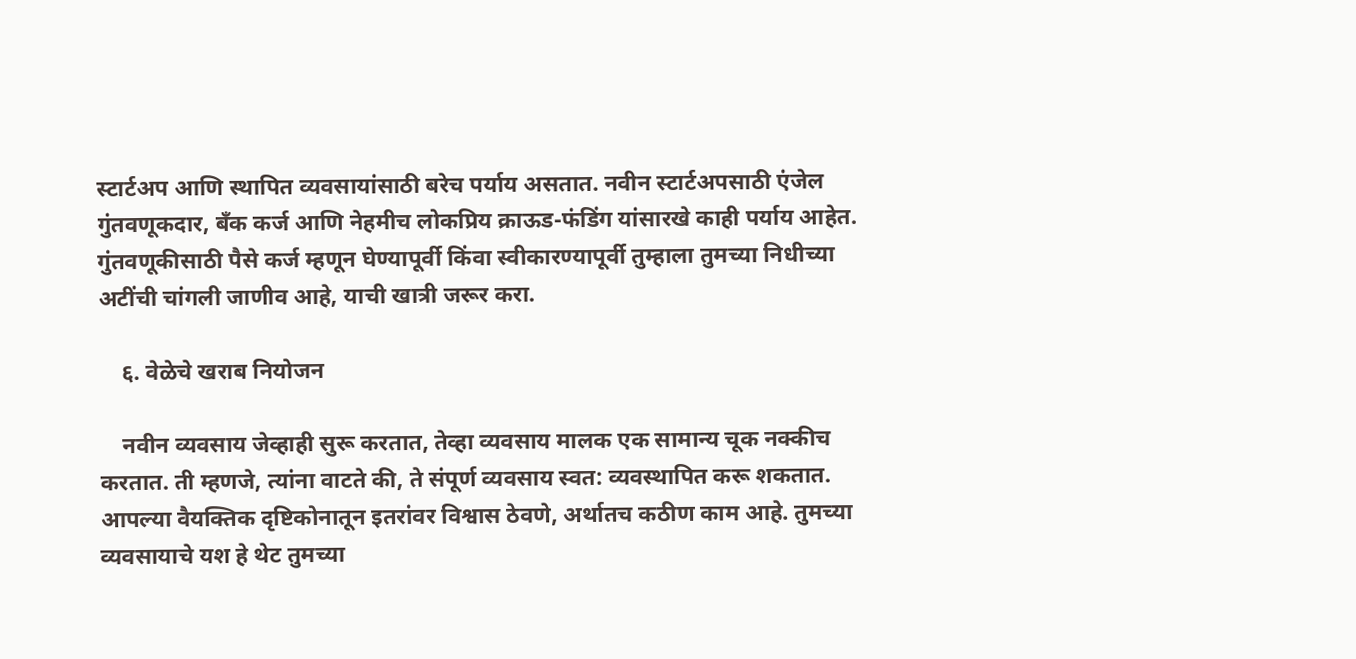स्टार्टअप आणि स्थापित व्यवसायांसाठी बरेच पर्याय असतात. नवीन स्टार्टअपसाठी एंजेल गुंतवणूकदार, बँक कर्ज आणि नेहमीच लोकप्रिय क्राऊड-फंडिंग यांसारखे काही पर्याय आहेत. गुंतवणूकीसाठी पैसे कर्ज म्हणून घेण्यापूर्वी किंवा स्वीकारण्यापूर्वी तुम्हाला तुमच्या निधीच्या अटींची चांगली जाणीव आहे, याची खात्री जरूर करा.

    ६. वेळेचे खराब नियोजन

    नवीन व्यवसाय जेव्हाही सुरू करतात, तेव्हा व्यवसाय मालक एक सामान्य चूक नक्कीच करतात. ती म्हणजे, त्यांना वाटते की, ते संपूर्ण व्यवसाय स्वत: व्यवस्थापित करू शकतात. आपल्या वैयक्तिक दृष्टिकोनातून इतरांवर विश्वास ठेवणे, अर्थातच कठीण काम आहे. तुमच्या व्यवसायाचे यश हे थेट तुमच्या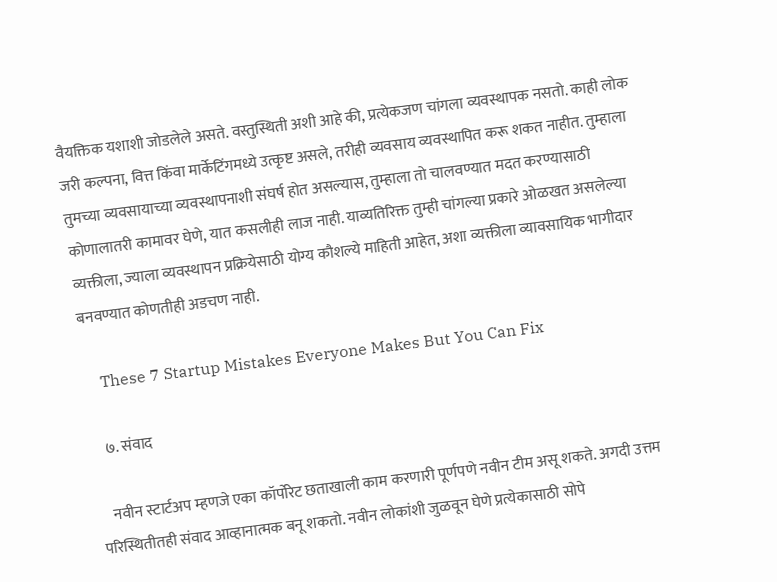वैयक्तिक यशाशी जोडलेले असते. वस्तुस्थिती अशी आहे की, प्रत्येकजण चांगला व्यवस्थापक नसतो. काही लोक जरी कल्पना, वित्त किंवा मार्केटिंगमध्ये उत्कृष्ट असले, तरीही व्यवसाय व्यवस्थापित करू शकत नाहीत. तुम्हाला तुमच्या व्यवसायाच्या व्यवस्थापनाशी संघर्ष होत असल्यास, तुम्हाला तो चालवण्यात मदत करण्यासाठी कोणालातरी कामावर घेणे, यात कसलीही लाज नाही. याव्यतिरिक्त तुम्ही चांगल्या प्रकारे ओळखत असलेल्या व्यक्तीला, ज्याला व्यवस्थापन प्रक्रियेसाठी योग्य कौशल्ये माहिती आहेत, अशा व्यक्तीला व्यावसायिक भागीदार बनवण्यात कोणतीही अडचण नाही.

    These 7 Startup Mistakes Everyone Makes But You Can Fix

    ७. संवाद

    नवीन स्टार्टअप म्हणजे एका कॉर्पोरेट छताखाली काम करणारी पूर्णपणे नवीन टीम असू शकते. अगदी उत्तम परिस्थितीतही संवाद आव्हानात्मक बनू शकतो. नवीन लोकांशी जुळवून घेणे प्रत्येकासाठी सोपे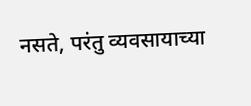नसते, परंतु व्यवसायाच्या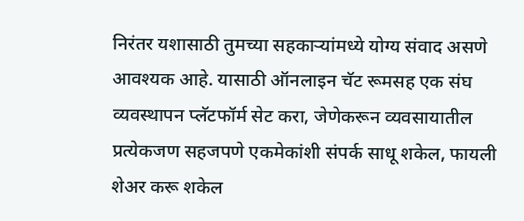निरंतर यशासाठी तुमच्या सहकाऱ्यांमध्ये योग्य संवाद असणे आवश्यक आहे. यासाठी ऑनलाइन चॅट रूमसह एक संघ व्यवस्थापन प्लॅटफॉर्म सेट करा, जेणेकरून व्यवसायातील प्रत्येकजण सहजपणे एकमेकांशी संपर्क साधू शकेल, फायली शेअर करू शकेल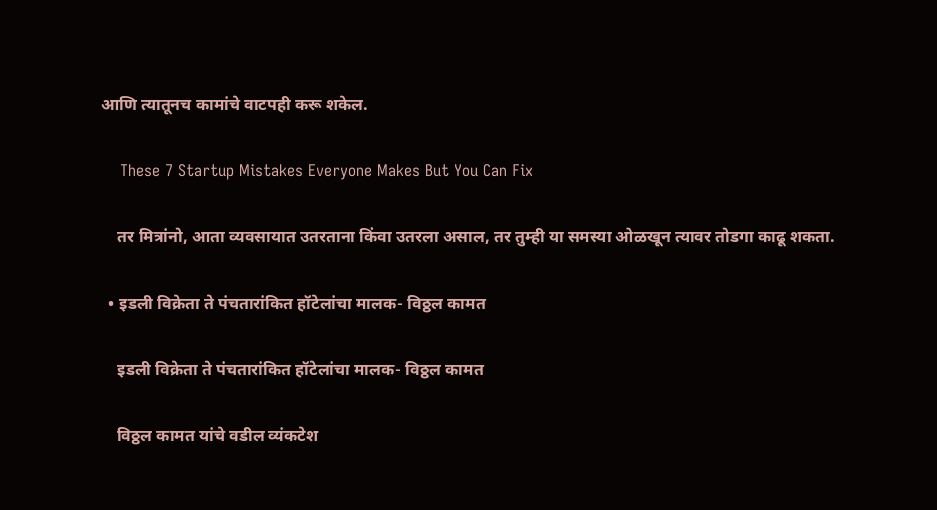आणि त्यातूनच कामांचे वाटपही करू शकेल.

    These 7 Startup Mistakes Everyone Makes But You Can Fix

    तर मित्रांनो, आता व्यवसायात उतरताना किंवा उतरला असाल, तर तुम्ही या समस्या ओळखून त्यावर तोडगा काढू शकता.

  • इडली विक्रेता ते पंचतारांकित हॉटेलांचा मालक- विठ्ठल कामत

    इडली विक्रेता ते पंचतारांकित हॉटेलांचा मालक- विठ्ठल कामत

    विठ्ठल कामत यांचे वडील व्यंकटेश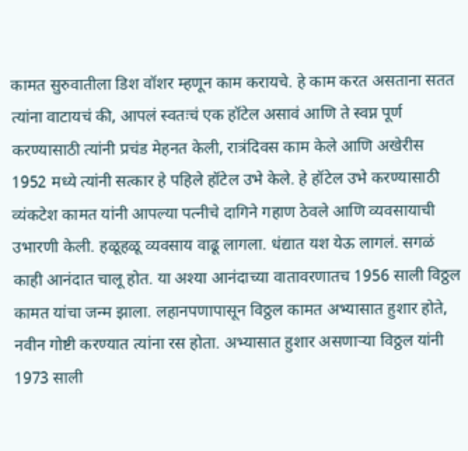कामत सुरुवातीला डिश वॉशर म्हणून काम करायचे. हे काम करत असताना सतत त्यांना वाटायचं की, आपलं स्वतःचं एक हॉटेल असावं आणि ते स्वप्न पूर्ण करण्यासाठी त्यांनी प्रचंड मेहनत केली, रात्रंदिवस काम केले आणि अखेरीस 1952 मध्ये त्यांनी सत्कार हे पहिले हॉटेल उभे केले. हे हॉटेल उभे करण्यासाठी व्यंकटेश कामत यांनी आपल्या पत्नीचे दागिने गहाण ठेवले आणि व्यवसायाची उभारणी केली. हळूहळू व्यवसाय वाढू लागला. धंद्यात यश येऊ लागलं. सगळं काही आनंदात चालू होत. या अश्या आनंदाच्या वातावरणातच 1956 साली विठ्ठल कामत यांचा जन्म झाला. लहानपणापासून विठ्ठल कामत अभ्यासात हुशार होते, नवीन गोष्टी करण्यात त्यांना रस होता. अभ्यासात हुशार असणाऱ्या विठ्ठल यांनी 1973 साली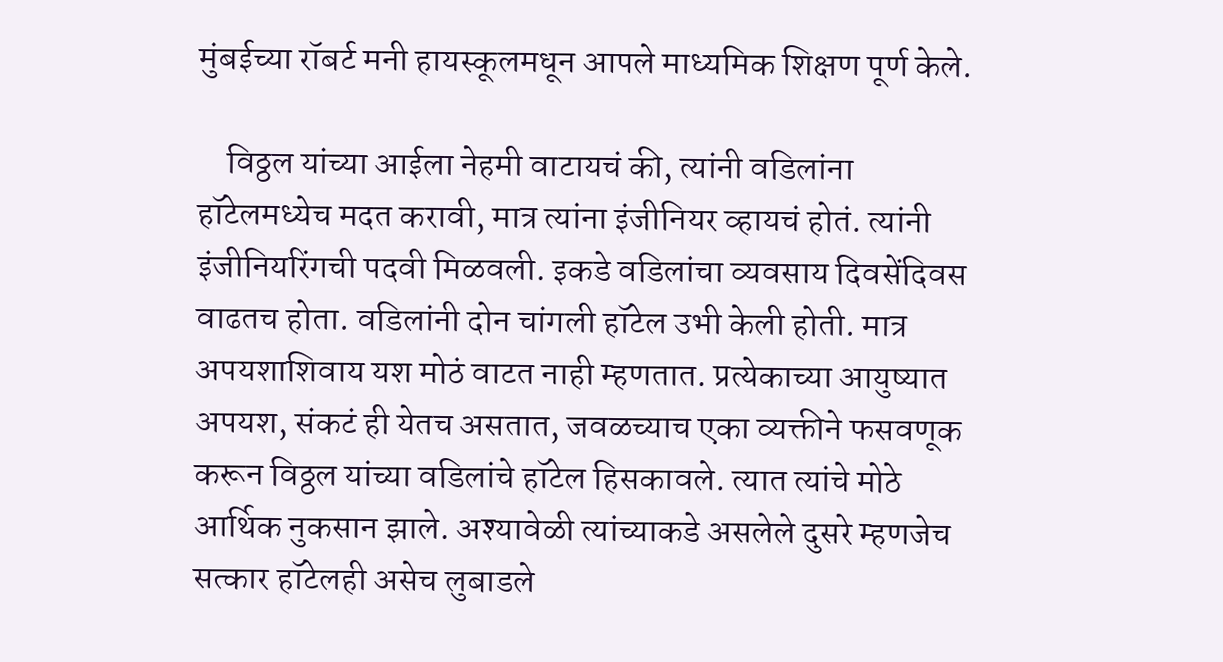मुंबईच्या रॉबर्ट मनी हायस्कूलमधून आपले माध्यमिक शिक्षण पूर्ण केले.

    विठ्ठल यांच्या आईला नेहमी वाटायचं की, त्यांनी वडिलांना हॉटेलमध्येच मदत करावी, मात्र त्यांना इंजीनियर व्हायचं होतं. त्यांनी इंजीनियरिंगची पदवी मिळवली. इकडे वडिलांचा व्यवसाय दिवसेंदिवस वाढतच होता. वडिलांनी दोन चांगली हॉटेल उभी केली होती. मात्र अपयशाशिवाय यश मोठं वाटत नाही म्हणतात. प्रत्येकाच्या आयुष्यात अपयश, संकटं ही येतच असतात, जवळच्याच एका व्यक्तीने फसवणूक करून विठ्ठल यांच्या वडिलांचे हॉटेल हिसकावले. त्यात त्यांचे मोठे आर्थिक नुकसान झाले. अश्यावेळी त्यांच्याकडे असलेले दुसरे म्हणजेच सत्कार हॉटेलही असेच लुबाडले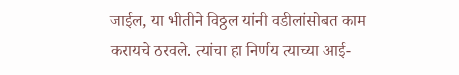जाईल, या भीतीने विठ्ठल यांनी वडीलांसोबत काम करायचे ठरवले. त्यांचा हा निर्णय त्याच्या आई-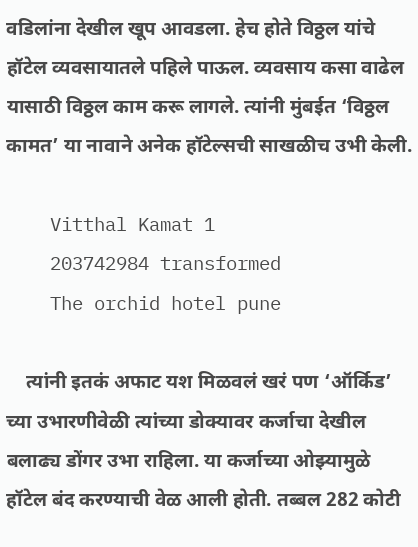वडिलांना देखील खूप आवडला. हेच होते विठ्ठल यांचे हॉटेल व्यवसायातले पहिले पाऊल. व्यवसाय कसा वाढेल यासाठी विठ्ठल काम करू लागले. त्यांनी मुंबईत ‘विठ्ठल कामत’ या नावाने अनेक हॉटेल्सची साखळीच उभी केली.

    Vitthal Kamat 1
    203742984 transformed
    The orchid hotel pune

    त्यांनी इतकं अफाट यश मिळवलं खरं पण ‘ऑर्किड’ च्या उभारणीवेळी त्यांच्या डोक्यावर कर्जाचा देखील बलाढ्य डोंगर उभा राहिला. या कर्जाच्या ओझ्यामुळे हॉटेल बंद करण्याची वेळ आली होती. तब्बल 282 कोटी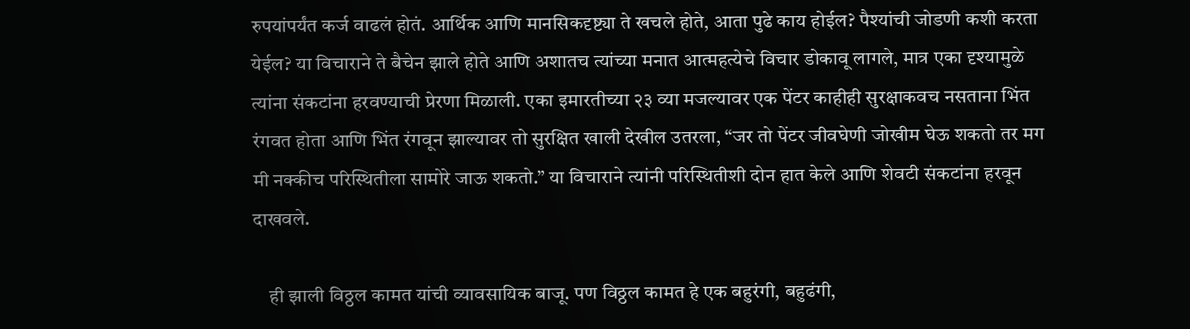रुपयांपर्यंत कर्ज वाढलं होतं. आर्थिक आणि मानसिकदृष्ट्या ते खचले होते, आता पुढे काय होईल? पैश्यांची जोडणी कशी करता येईल? या विचाराने ते बैचेन झाले होते आणि अशातच त्यांच्या मनात आत्महत्येचे विचार डोकावू लागले, मात्र एका दृश्यामुळे त्यांना संकटांना हरवण्याची प्रेरणा मिळाली. एका इमारतीच्या २३ व्या मजल्यावर एक पेंटर काहीही सुरक्षाकवच नसताना भिंत रंगवत होता आणि भिंत रंगवून झाल्यावर तो सुरक्षित खाली देखील उतरला, “जर तो पेंटर जीवघेणी जोखीम घेऊ शकतो तर मग मी नक्कीच परिस्थितीला सामोरे जाऊ शकतो.” या विचाराने त्यांनी परिस्थितीशी दोन हात केले आणि शेवटी संकटांना हरवून दाखवले.

    ही झाली विठ्ठल कामत यांची व्यावसायिक बाजू. पण विठ्ठल कामत हे एक बहुरंगी, बहुढंगी,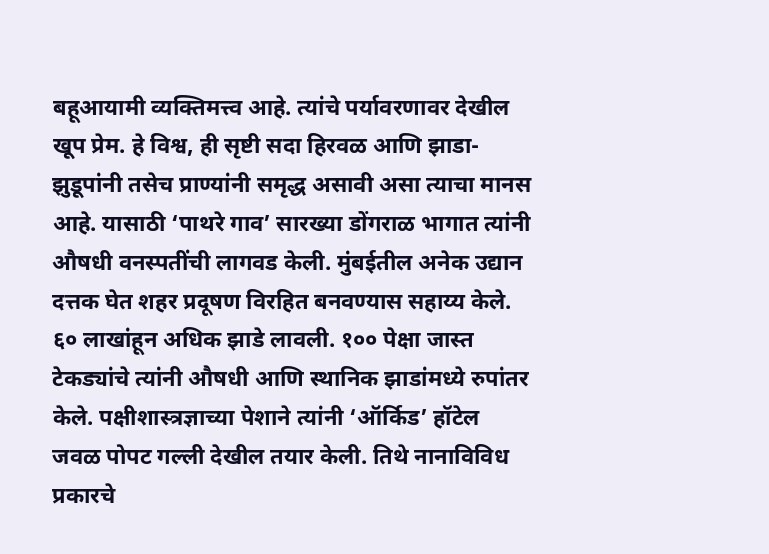बहूआयामी व्यक्तिमत्त्व आहे. त्यांचे पर्यावरणावर देखील खूप प्रेम. हे विश्व, ही सृष्टी सदा हिरवळ आणि झाडा-झुडूपांनी तसेच प्राण्यांनी समृद्ध असावी असा त्याचा मानस आहे. यासाठी ‘पाथरे गाव’ सारख्या डोंगराळ भागात त्यांनी औषधी वनस्पतींची लागवड केली. मुंबईतील अनेक उद्यान दत्तक घेत शहर प्रदूषण विरहित बनवण्यास सहाय्य केले. ६० लाखांहून अधिक झाडे लावली. १०० पेक्षा जास्त टेकड्यांचे त्यांनी औषधी आणि स्थानिक झाडांमध्ये रुपांतर केले. पक्षीशास्त्रज्ञाच्या पेशाने त्यांनी ‘ऑर्किड’ हॉटेल जवळ पोपट गल्ली देखील तयार केली. तिथे नानाविविध प्रकारचे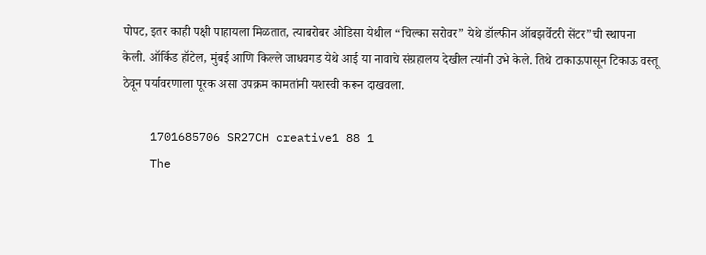पोपट, इतर काही पक्षी पाहायला मिळतात, त्याबरोबर ओडिसा येथील “चिल्का सरोवर” येथे डॉल्फीन ऑबझर्वेटरी सेंटर”ची स्थापना केली. ऑर्किड हॉटेल, मुंबई आणि किल्ले जाधवगड येथे आई या नावाचे संग्रहालय देखील त्यांनी उभे केले. तिथे टाकाऊपासून टिकाऊ वस्तू ठेवून पर्यावरणाला पूरक असा उपक्रम कामतांनी यशस्वी करून दाखवला.

    1701685706 SR27CH creative1 88 1
    The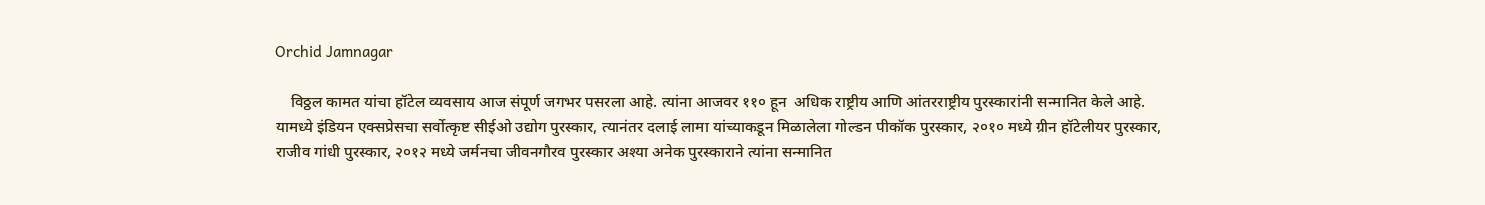Orchid Jamnagar

    विठ्ठल कामत यांचा हॉटेल व्यवसाय आज संपूर्ण जगभर पसरला आहे. त्यांना आजवर ११० हून  अधिक राष्ट्रीय आणि आंतरराष्ट्रीय पुरस्कारांनी सन्मानित केले आहे. यामध्ये इंडियन एक्सप्रेसचा सर्वोत्कृष्ट सीईओ उद्योग पुरस्कार, त्यानंतर दलाई लामा यांच्याकडून मिळालेला गोल्डन पीकॉक पुरस्कार, २०१० मध्ये ग्रीन हॉटेलीयर पुरस्कार,  राजीव गांधी पुरस्कार, २०१२ मध्ये जर्मनचा जीवनगौरव पुरस्कार अश्या अनेक पुरस्काराने त्यांना सन्मानित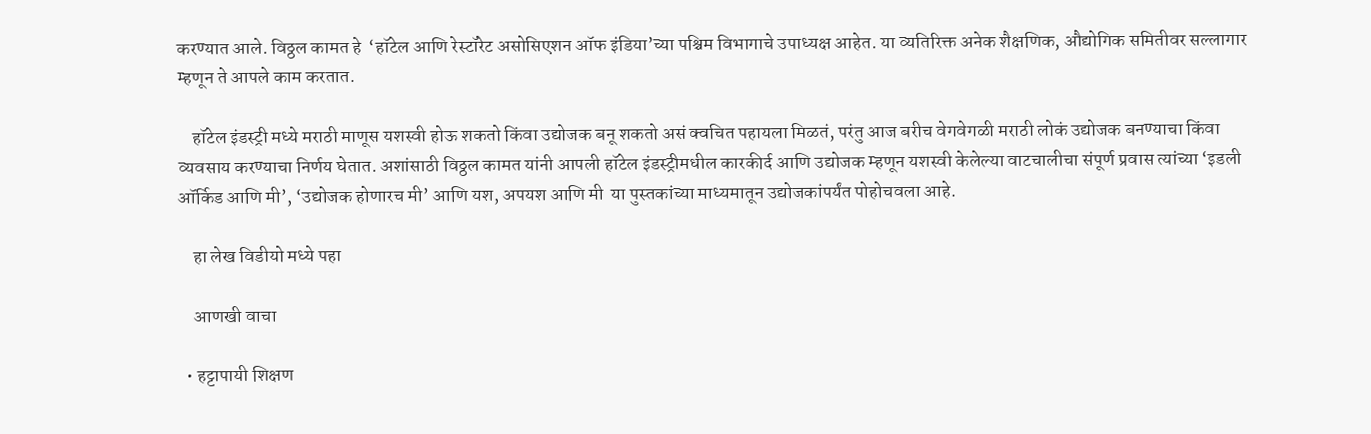करण्यात आले. विठ्ठल कामत हे  ‘हॉटेल आणि रेस्टॉरेट असोसिएशन ऑफ इंडिया’च्या पश्चिम विभागाचे उपाध्यक्ष आहेत. या व्यतिरिक्त अनेक शैक्षणिक, औद्योगिक समितीवर सल्लागार म्हणून ते आपले काम करतात.

    हॉटेल इंडस्ट्री मध्ये मराठी माणूस यशस्वी होऊ शकतो किंवा उद्योजक बनू शकतो असं क्वचित पहायला मिळतं, परंतु आज बरीच वेगवेगळी मराठी लोकं उद्योजक बनण्याचा किंवा व्यवसाय करण्याचा निर्णय घेतात. अशांसाठी विठ्ठल कामत यांनी आपली हॉटेल इंडस्ट्रीमधील कारकीर्द आणि उद्योजक म्हणून यशस्वी केलेल्या वाटचालीचा संपूर्ण प्रवास त्यांच्या ‘इडली ऑर्किड आणि मी’, ‘उद्योजक होणारच मी’ आणि यश, अपयश आणि मी  या पुस्तकांच्या माध्यमातून उद्योजकांपर्यंत पोहोचवला आहे.

    हा लेख विडीयो मध्ये पहा

    आणखी वाचा

  • हट्टापायी शिक्षण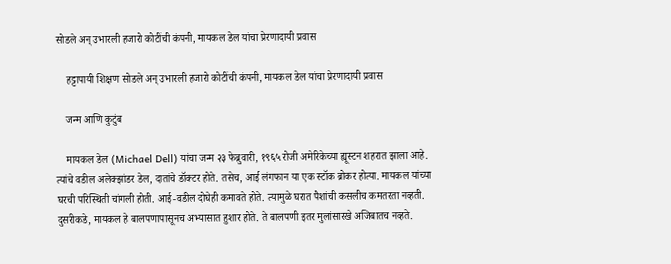सोडले अन् उभारली हजारो कोटींची कंपनी, मायकल डेल यांचा प्रेरणादायी प्रवास

    हट्टापायी शिक्षण सोडले अन् उभारली हजारो कोटींची कंपनी, मायकल डेल यांचा प्रेरणादायी प्रवास

    जन्म आणि कुटुंब

    मायकल डेल (Michael Dell) यांचा जन्म २३ फेब्रुवारी, १९६५ रोजी अमेरिकेच्या ह्यूस्टन शहरात झाला आहे. त्यांचे वडील अलेक्झांडर डेल, दातांचे डॉक्टर होते. तसेच, आई लंगफान या एक स्टॉक ब्रोकर होत्या. मायकल यांच्या घरची परिस्थिती चांगली होती. आई-वडील दोघेही कमावते होते. त्यामुळे घरात पैशांची कसलीच कमतरता नव्हती. दुसरीकडे, मायकल हे बालपणापासूनच अभ्यासात हुशार होते. ते बालपणी इतर मुलांसारखे अजिबातच नव्हते.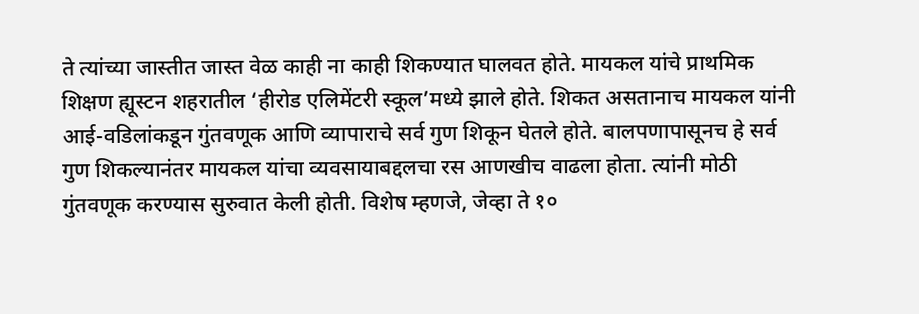ते त्यांच्या जास्तीत जास्त वेळ काही ना काही शिकण्यात घालवत होते. मायकल यांचे प्राथमिक शिक्षण ह्यूस्टन शहरातील ‘हीरोड एलिमेंटरी स्कूल’मध्ये झाले होते. शिकत असतानाच मायकल यांनी आई-वडिलांकडून गुंतवणूक आणि व्यापाराचे सर्व गुण शिकून घेतले होते. बालपणापासूनच हे सर्व गुण शिकल्यानंतर मायकल यांचा व्यवसायाबद्दलचा रस आणखीच वाढला होता. त्यांनी मोठी गुंतवणूक करण्यास सुरुवात केली होती. विशेष म्हणजे, जेव्हा ते १०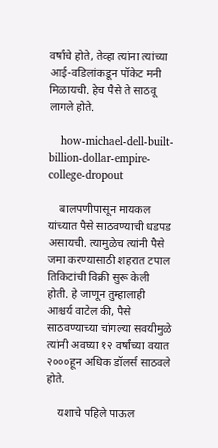वर्षांचे होते, तेव्हा त्यांना त्यांच्या आई-वडिलांकडून पॉकेट मनी मिळायची. हेच पैसे ते साठवू लागले होते.

    how-michael-dell-built-billion-dollar-empire-college-dropout

    बालपणीपासून मायकल यांच्यात पैसे साठवण्याची धडपड असायची. त्यामुळेच त्यांनी पैसे जमा करण्यासाठी शहरात टपाल तिकिटांची विक्री सुरू केली होती. हे जाणून तुम्हालाही आश्चर्य वाटेल की, पैसे साठवण्याच्या चांगल्या सवयीमुळे त्यांनी अवघ्या १२ वर्षांच्या वयात २०००हून अधिक डॉलर्स साठवले होते.

    यशाचे पहिले पाऊल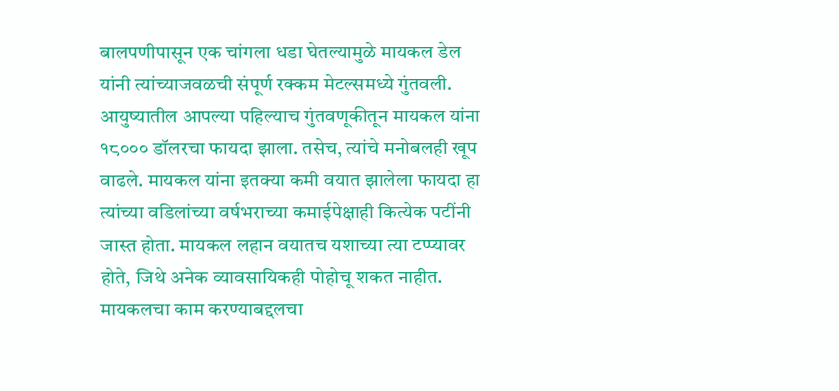बालपणीपासून एक चांगला धडा घेतल्यामुळे मायकल डेल यांनी त्यांच्याजवळची संपूर्ण रक्कम मेटल्समध्ये गुंतवली. आयुष्यातील आपल्या पहिल्याच गुंतवणूकीतून मायकल यांना १८००० डॉलरचा फायदा झाला. तसेच, त्यांचे मनोबलही खूप वाढले. मायकल यांना इतक्या कमी वयात झालेला फायदा हा त्यांच्या वडिलांच्या वर्षभराच्या कमाईपेक्षाही कित्येक पटींनी जास्त होता. मायकल लहान वयातच यशाच्या त्या टप्प्यावर होते, जिथे अनेक व्यावसायिकही पोहोचू शकत नाहीत. मायकलचा काम करण्याबद्दलचा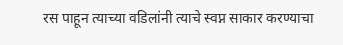रस पाहून त्याच्या वडिलांनी त्याचे स्वप्न साकार करण्याचा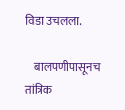विडा उचलला.

    बालपणीपासूनच तांत्रिक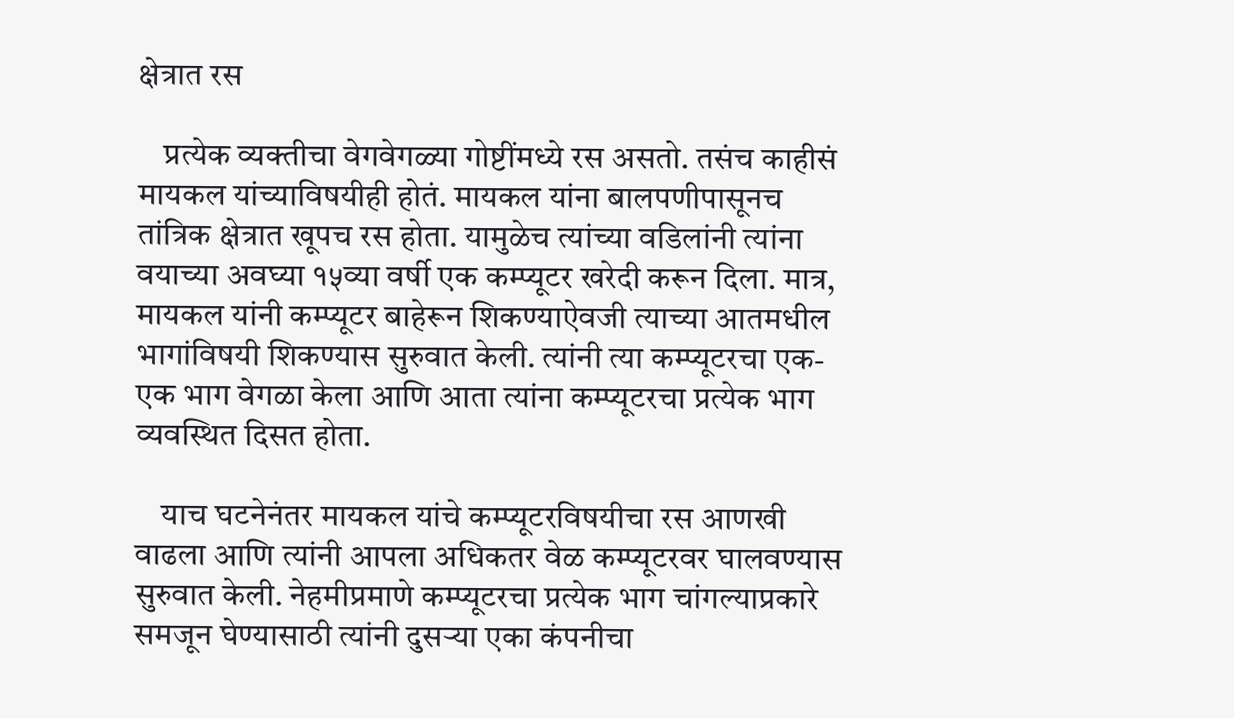क्षेत्रात रस

    प्रत्येक व्यक्तीचा वेगवेगळ्या गोष्टींमध्ये रस असतो. तसंच काहीसं मायकल यांच्याविषयीही होतं. मायकल यांना बालपणीपासूनच तांत्रिक क्षेत्रात खूपच रस होता. यामुळेच त्यांच्या वडिलांनी त्यांना वयाच्या अवघ्या १५व्या वर्षी एक कम्प्यूटर खरेदी करून दिला. मात्र, मायकल यांनी कम्प्यूटर बाहेरून शिकण्याऐवजी त्याच्या आतमधील भागांविषयी शिकण्यास सुरुवात केली. त्यांनी त्या कम्प्यूटरचा एक-एक भाग वेगळा केला आणि आता त्यांना कम्प्यूटरचा प्रत्येक भाग व्यवस्थित दिसत होता.

    याच घटनेनंतर मायकल यांचे कम्प्यूटरविषयीचा रस आणखी वाढला आणि त्यांनी आपला अधिकतर वेळ कम्प्यूटरवर घालवण्यास सुरुवात केली. नेहमीप्रमाणे कम्प्यूटरचा प्रत्येक भाग चांगल्याप्रकारे समजून घेण्यासाठी त्यांनी दुसऱ्या एका कंपनीचा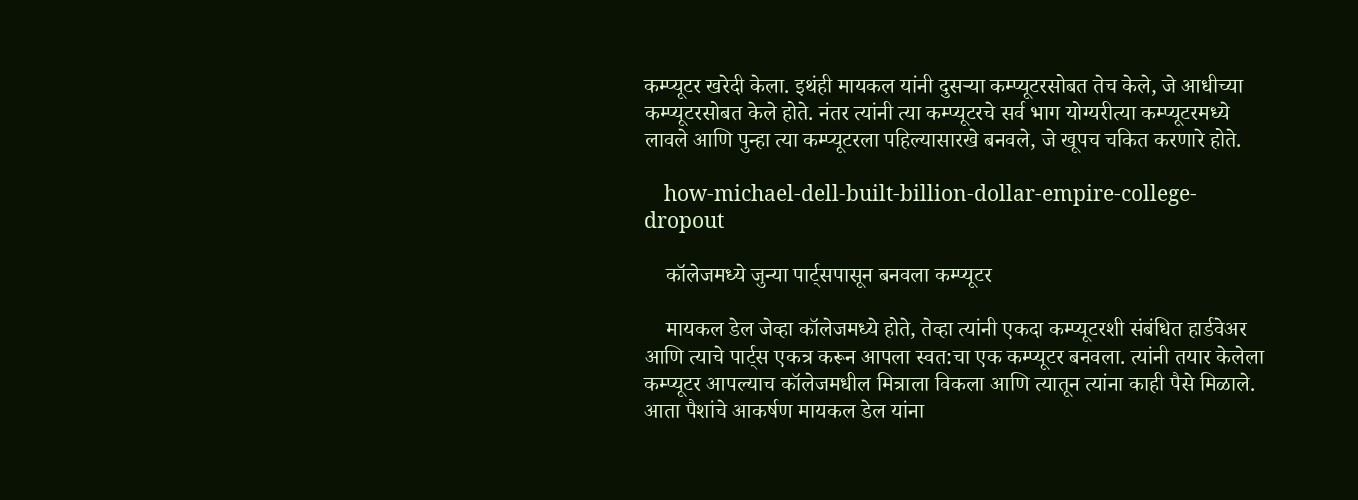कम्प्यूटर खरेदी केला. इथंही मायकल यांनी दुसऱ्या कम्प्यूटरसोबत तेच केले, जे आधीच्या कम्प्यूटरसोबत केले होते. नंतर त्यांनी त्या कम्प्यूटरचे सर्व भाग योग्यरीत्या कम्प्यूटरमध्ये लावले आणि पुन्हा त्या कम्प्यूटरला पहिल्यासारखे बनवले, जे खूपच चकित करणारे होते.

    how-michael-dell-built-billion-dollar-empire-college-dropout

    कॉलेजमध्ये जुन्या पार्ट्सपासून बनवला कम्प्यूटर

    मायकल डेल जेव्हा कॉलेजमध्ये होते, तेव्हा त्यांनी एकदा कम्प्यूटरशी संबंधित हार्डवेअर आणि त्याचे पार्ट्स एकत्र करून आपला स्वत:चा एक कम्प्यूटर बनवला. त्यांनी तयार केलेला कम्प्यूटर आपल्याच कॉलेजमधील मित्राला विकला आणि त्यातून त्यांना काही पैसे मिळाले. आता पैशांचे आकर्षण मायकल डेल यांना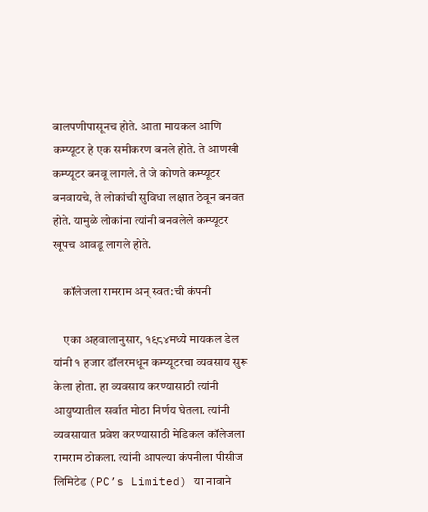बालपणीपासूनच होते. आता मायकल आणि कम्प्यूटर हे एक समीकरण बनले होते. ते आणखी कम्प्यूटर बनवू लागले. ते जे कोणते कम्प्यूटर बनवायचे, ते लोकांची सुविधा लक्षात ठेवून बनवत होते. यामुळे लोकांना त्यांनी बनवलेले कम्प्यूटर खूपच आवडू लागले होते.

    कॉलेजला रामराम अन् स्वत:ची कंपनी

    एका अहवालानुसार, १९८४मध्ये मायकल डेल यांनी १ हजार डॉलरमधून कम्प्यूटरचा व्यवसाय सुरू केला होता. हा व्यवसाय करण्यासाठी त्यांनी आयुष्यातील सर्वात मोठा निर्णय घेतला. त्यांनी व्यवसायात प्रवेश करण्यासाठी मेडिकल कॉलेजला रामराम ठोकला. त्यांनी आपल्या कंपनीला पीसीज लिमिटेड (PC’s Limited) या नावाने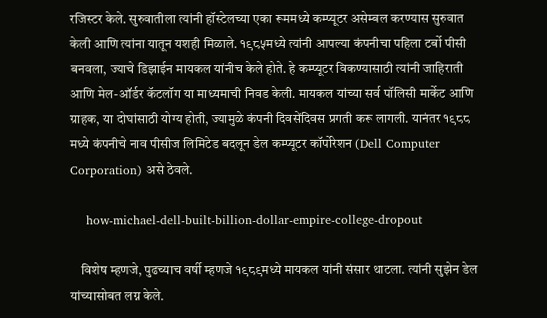रजिस्टर केले. सुरुवातीला त्यांनी हॉस्टेलच्या एका रूममध्ये कम्प्यूटर असेम्बल करण्यास सुरुवात केली आणि त्यांना यातून यशही मिळाले. १९८५मध्ये त्यांनी आपल्या कंपनीचा पहिला टर्बो पीसी बनवला, ज्याचे डिझाईन मायकल यांनीच केले होते. हे कम्प्यूटर विकण्यासाठी त्यांनी जाहिराती आणि मेल-ऑर्डर कॅटलॉग या माध्यमाची निवड केली. मायकल यांच्या सर्व पॉलिसी मार्केट आणि ग्राहक, या दोघांसाठी योग्य होती, ज्यामुळे कंपनी दिवसेंदिवस प्रगती करू लागली. यानंतर १९८८ मध्ये कंपनीचे नाव पीसीज लिमिटेड बदलून डेल कम्प्यूटर कॉर्पोरेशन (Dell Computer Corporation) असे ठेवले.

    how-michael-dell-built-billion-dollar-empire-college-dropout

    विशेष म्हणजे, पुढच्याच वर्षी म्हणजे १९८९मध्ये मायकल यांनी संसार थाटला. त्यांनी सुझेन डेल यांच्यासोबत लग्न केले.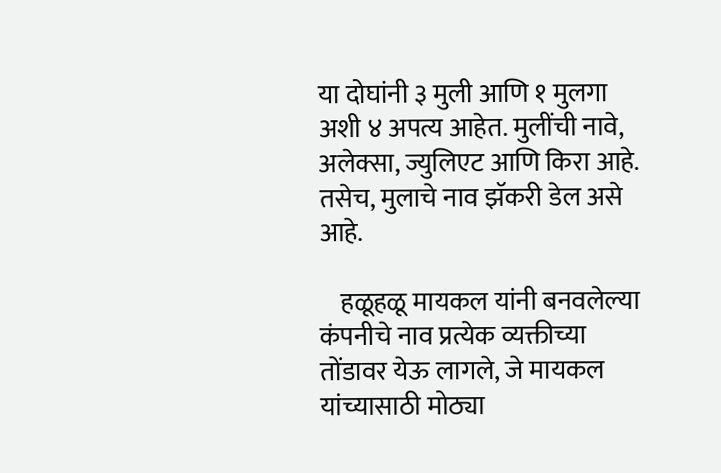या दोघांनी ३ मुली आणि १ मुलगा अशी ४ अपत्य आहेत. मुलींची नावे, अलेक्सा, ज्युलिएट आणि किरा आहे. तसेच, मुलाचे नाव झॅकरी डेल असे आहे.

    हळूहळू मायकल यांनी बनवलेल्या कंपनीचे नाव प्रत्येक व्यक्तीच्या तोंडावर येऊ लागले, जे मायकल यांच्यासाठी मोठ्या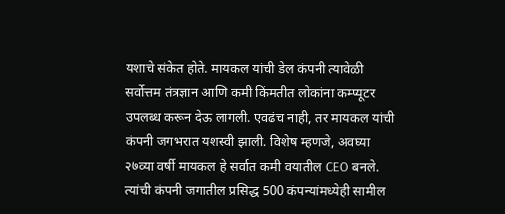यशाचे संकेत होते. मायकल यांची डेल कंपनी त्यावेळी सर्वोत्तम तंत्रज्ञान आणि कमी किंमतीत लोकांना कम्प्यूटर उपलब्ध करून देऊ लागली. एवढंच नाही, तर मायकल यांची कंपनी जगभरात यशस्वी झाली. विशेष म्हणजे, अवघ्या २७व्या वर्षी मायकल हे सर्वात कमी वयातील CEO बनले. त्यांची कंपनी जगातील प्रसिद्ध 500 कंपन्यांमध्येही सामील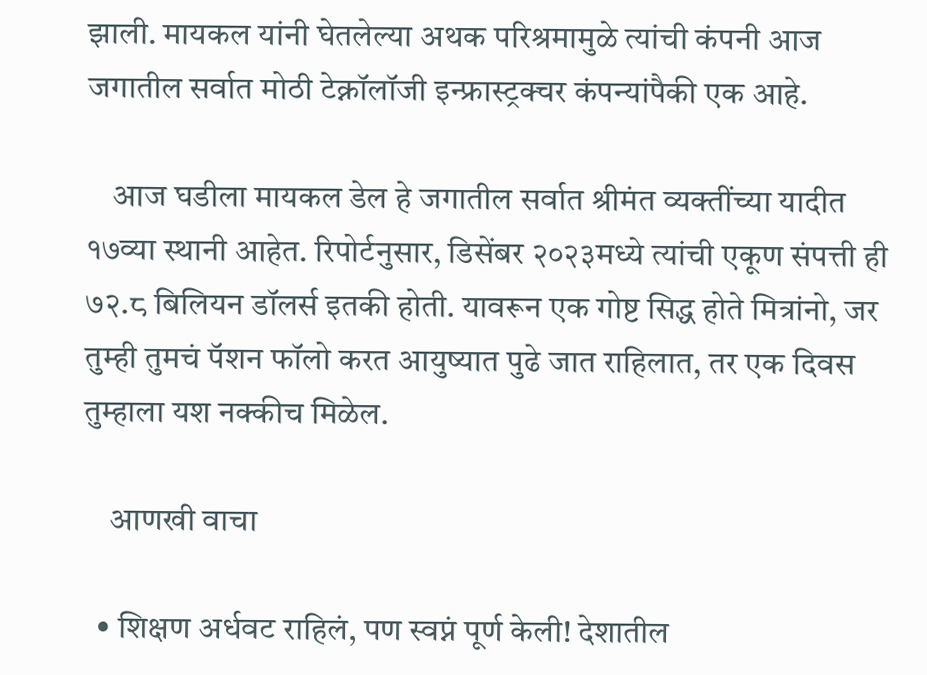झाली. मायकल यांनी घेतलेल्या अथक परिश्रमामुळे त्यांची कंपनी आज जगातील सर्वात मोठी टेक्नॉलॉजी इन्फ्रास्ट्रक्चर कंपन्यांपैकी एक आहे.

    आज घडीला मायकल डेल हे जगातील सर्वात श्रीमंत व्यक्तींच्या यादीत १७व्या स्थानी आहेत. रिपोर्टनुसार, डिसेंबर २०२३मध्ये त्यांची एकूण संपत्ती ही ७२.८ बिलियन डॉलर्स इतकी होती. यावरून एक गोष्ट सिद्ध होते मित्रांनो, जर तुम्ही तुमचं पॅशन फॉलो करत आयुष्यात पुढे जात राहिलात, तर एक दिवस तुम्हाला यश नक्कीच मिळेल.

    आणखी वाचा

  • शिक्षण अर्धवट राहिलं, पण स्वप्नं पूर्ण केली! देशातील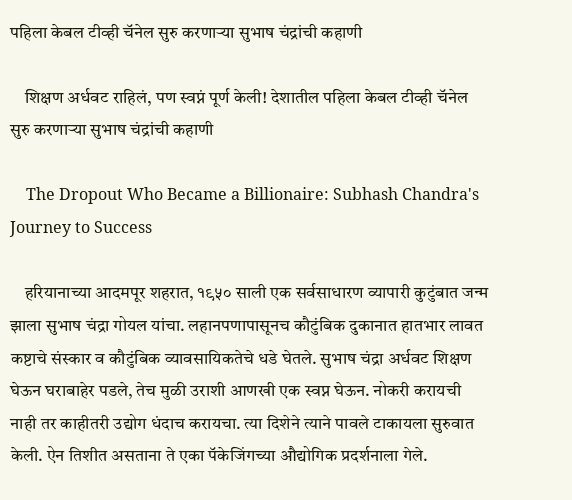पहिला केबल टीव्ही चॅनेल सुरु करणाऱ्या सुभाष चंद्रांची कहाणी

    शिक्षण अर्धवट राहिलं, पण स्वप्नं पूर्ण केली! देशातील पहिला केबल टीव्ही चॅनेल सुरु करणाऱ्या सुभाष चंद्रांची कहाणी

    The Dropout Who Became a Billionaire: Subhash Chandra's Journey to Success

    हरियानाच्या आदमपूर शहरात, १९५० साली एक सर्वसाधारण व्यापारी कुटुंबात जन्म झाला सुभाष चंद्रा गोयल यांचा. लहानपणापासूनच कौटुंबिक दुकानात हातभार लावत कष्टाचे संस्कार व कौटुंबिक व्यावसायिकतेचे धडे घेतले. सुभाष चंद्रा अर्धवट शिक्षण घेऊन घराबाहेर पडले, तेच मुळी उराशी आणखी एक स्वप्न घेऊन. नोकरी करायची नाही तर काहीतरी उद्योग धंदाच करायचा. त्या दिशेने त्याने पावले टाकायला सुरुवात केली. ऐन तिशीत असताना ते एका पॅकेजिंगच्या औद्योगिक प्रदर्शनाला गेले.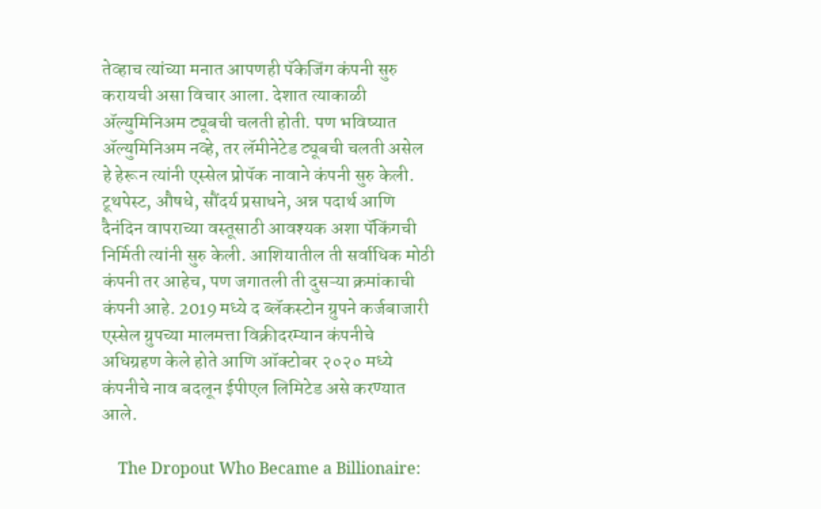तेव्हाच त्यांच्या मनात आपणही पॅकेजिंग कंपनी सुरु करायची असा विचार आला. देशात त्याकाळी ॲल्युमिनिअम ट्यूबची चलती होती. पण भविष्यात ॲल्युमिनिअम नव्हे, तर लॅमीनेटेड ट्यूबची चलती असेल हे हेरून त्यांनी एस्सेल प्रोपॅक नावाने कंपनी सुरु केली. टूथपेस्ट, औषधे, सौंदर्य प्रसाधने, अन्न पदार्थ आणि दैनंदिन वापराच्या वस्तूसाठी आवश्यक अशा पॅकिंगची निर्मिती त्यांनी सुरु केली. आशियातील ती सर्वाधिक मोठी कंपनी तर आहेच, पण जगातली ती दुसऱ्या क्रमांकाची कंपनी आहे. 2019 मध्ये द ब्लॅकस्टोन ग्रुपने कर्जबाजारी एस्सेल ग्रुपच्या मालमत्ता विक्रीदरम्यान कंपनीचे अधिग्रहण केले होते आणि ऑक्टोबर २०२० मध्ये कंपनीचे नाव बदलून ईपीएल लिमिटेड असे करण्यात आले.

    The Dropout Who Became a Billionaire: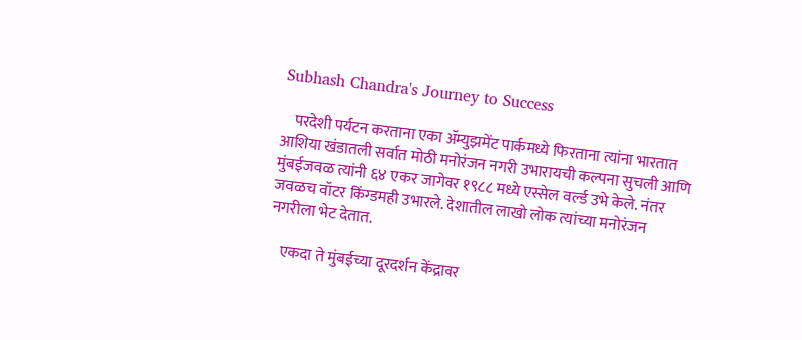Subhash Chandra's Journey to Success

    परदेशी पर्यटन करताना एका ॲम्युझमेंट पार्कमध्ये फिरताना त्यांना भारतात आशिया खंडातली सर्वात मोठी मनोरंजन नगरी उभारायची कल्पना सुचली आणि मुंबईजवळ त्यांनी ६४ एकर जागेवर १९८८ मध्ये एस्सेल वर्ल्ड उभे केले. नंतर जवळच वॉटर किंग्डमही उभारले. देशातील लाखो लोक त्यांच्या मनोरंजन नगरीला भेट देतात.

    एकदा ते मुंबईच्या दूरदर्शन केंद्रावर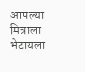आपल्या मित्राला भेटायला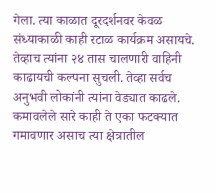गेला. त्या काळात दूरदर्शनवर केवळ संध्याकाळी काही रटाळ कार्यक्रम असायचे. तेव्हाच त्यांना २४ तास चालणारी वाहिनी काढायची कल्पना सुचली. तेव्हा सर्वच अनुभवी लोकांनी त्यांना वेड्यात काढले. कमावलेले सारे काही ते एका फटक्यात गमावणार असाच त्या क्षेत्रातील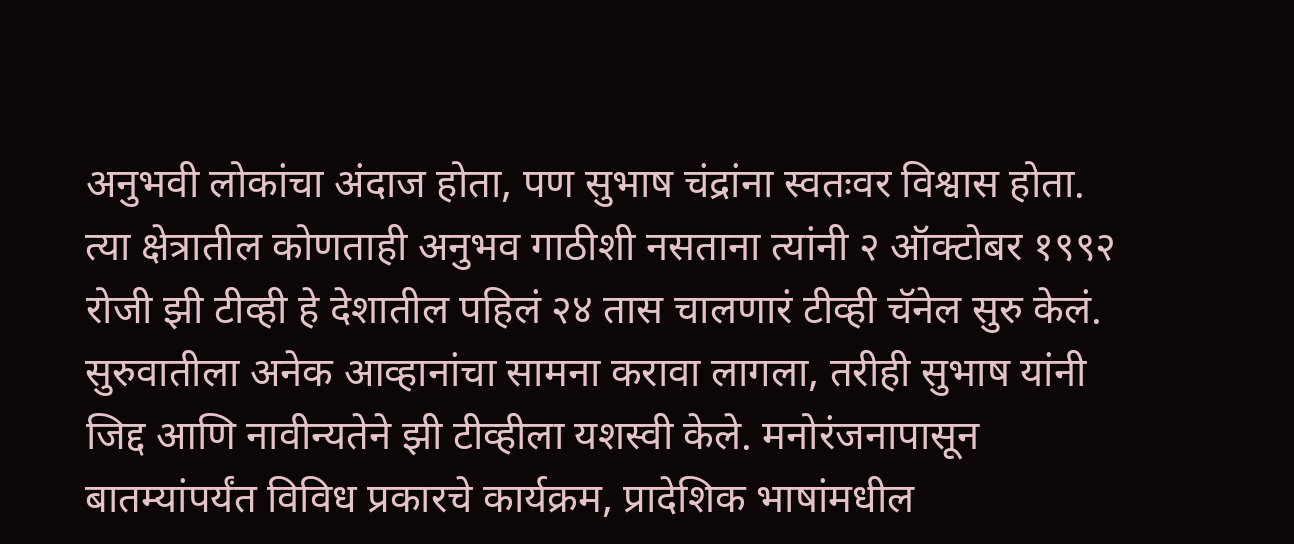अनुभवी लोकांचा अंदाज होता, पण सुभाष चंद्रांना स्वतःवर विश्वास होता. त्या क्षेत्रातील कोणताही अनुभव गाठीशी नसताना त्यांनी २ ऑक्टोबर १९९२ रोजी झी टीव्ही हे देशातील पहिलं २४ तास चालणारं टीव्ही चॅनेल सुरु केलं. सुरुवातीला अनेक आव्हानांचा सामना करावा लागला, तरीही सुभाष यांनी जिद्द आणि नावीन्यतेने झी टीव्हीला यशस्वी केले. मनोरंजनापासून बातम्यांपर्यंत विविध प्रकारचे कार्यक्रम, प्रादेशिक भाषांमधील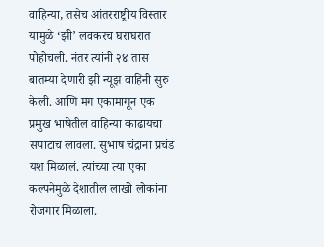वाहिन्या, तसेच आंतरराष्ट्रीय विस्तार यामुळे ‘झी’ लवकरच घराघरात पोहोचली. नंतर त्यांनी २४ तास बातम्या देणारी झी न्यूझ वाहिनी सुरु केली. आणि मग एकामागून एक प्रमुख भाषेतील वाहिन्या काढायचा सपाटाच लावला. सुभाष चंद्राना प्रचंड यश मिळालं. त्यांच्या त्या एका कल्पनेमुळे देशातील लाखो लोकांना रोजगार मिळाला.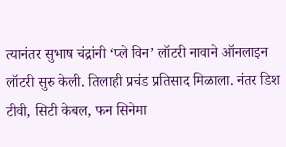त्यानंतर सुभाष चंद्रांनी ‘प्ले विन’ लॉटरी नावाने ऑनलाइन लॉटरी सुरु केली. तिलाही प्रचंड प्रतिसाद मिळाला. नंतर डिश टीवी, सिटी केबल, फन सिनेमा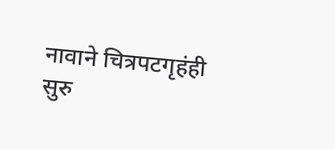नावाने चित्रपटगृहंही सुरु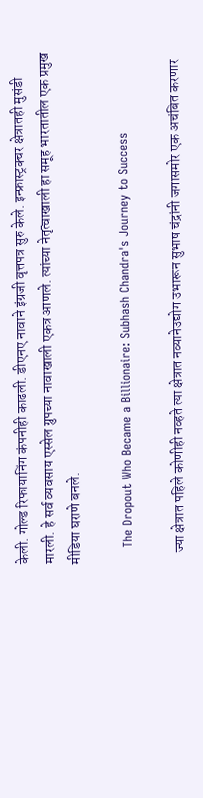केली. गोल्ड रिफायानिंग कंपनीही काढली. डीएनए नावाने इंग्रजी वृत्तपत्र सुरु केले. इन्फ्रास्ट्रक्चर क्षेत्रातही मुसंडी मारली. हे सर्व व्यवसाय एस्सेल ग्रुपच्या नावाखाली एकत्र आणले. त्यांच्या नेतृत्वाखाली हा समूह भारतातील एक प्रमुख मीडिया घराणे बनले.

    The Dropout Who Became a Billionaire: Subhash Chandra's Journey to Success

    ज्या क्षेत्रात पहिले कोणीही नव्हते त्या क्षेत्रात नव्यानेउद्योग उभारून सुभाष चंद्रांनी जगासमोर एक अचंबित करणार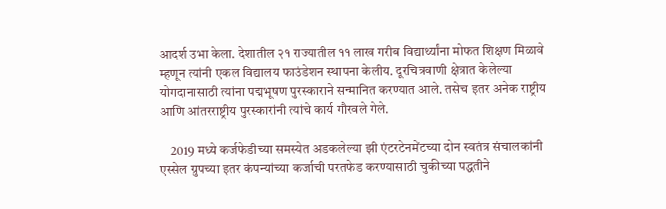आदर्श उभा केला. देशातील २१ राज्यातील ११ लाख गरीब विद्यार्थ्यांना मोफत शिक्षण मिळावे म्हणून त्यांनी एकल विद्यालय फाउंडेशन स्थापना केलीय. दूरचित्रवाणी क्षेत्रात केलेल्या योगदानासाठी त्यांना पद्मभूषण पुरस्काराने सन्मानित करण्यात आले. तसेच इतर अनेक राष्ट्रीय आणि आंतरराष्ट्रीय पुरस्कारांनी त्यांचे कार्य गौरवले गेले.

    2019 मध्ये कर्जफेडीच्या समस्येत अडकलेल्या झी एंटरटेनमेंटच्या दोन स्वतंत्र संचालकांनी एस्सेल ग्रुपच्या इतर कंपन्यांच्या कर्जाची परतफेड करण्यासाठी चुकीच्या पद्धतीने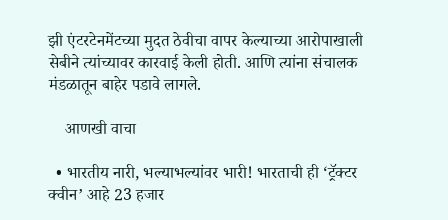झी एंटरटेनमेंटच्या मुदत ठेवीचा वापर केल्याच्या आरोपाखाली सेबीने त्यांच्यावर कारवाई केली होती. आणि त्यांना संचालक मंडळातून बाहेर पडावे लागले.

    आणखी वाचा

  • भारतीय नारी, भल्याभल्यांवर भारी! भारताची ही ‘ट्रॅक्टर क्वीन’ आहे 23 हजार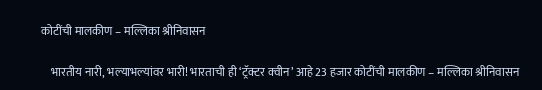कोटींची मालकीण – मल्लिका श्रीनिवासन

    भारतीय नारी, भल्याभल्यांवर भारी! भारताची ही ‘ट्रॅक्टर क्वीन’ आहे 23 हजार कोटींची मालकीण – मल्लिका श्रीनिवासन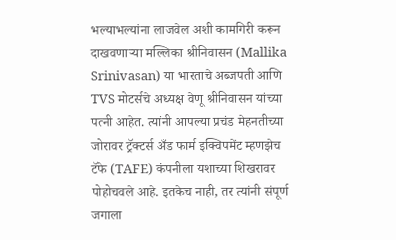भल्याभल्यांना लाजवेल अशी कामगिरी करून दाखवणाऱ्या मल्लिका श्रीनिवासन (Mallika Srinivasan) या भारताचे अब्जपती आणि TVS मोटर्सचे अध्यक्ष वेणू श्रीनिवासन यांच्या पत्नी आहेत. त्यांनी आपल्या प्रचंड मेहनतीच्या जोरावर ट्रॅक्टर्स अँड फार्म इक्विपमेंट म्हणझेच टॅफे (TAFE) कंपनीला यशाच्या शिखरावर पोहोचवले आहे. इतकेच नाही, तर त्यांनी संपूर्ण जगाला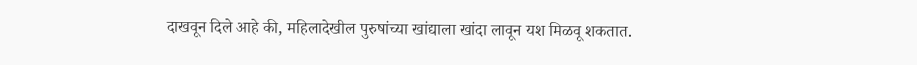दाखवून दिले आहे की, महिलादेखील पुरुषांच्या खांद्याला खांदा लावून यश मिळवू शकतात.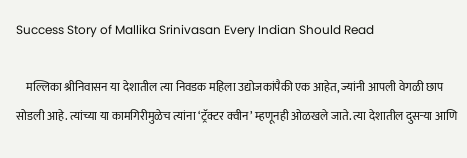Success Story of Mallika Srinivasan Every Indian Should Read

    मल्लिका श्रीनिवासन या देशातील त्या निवडक महिला उद्योजकांपैकी एक आहेत, ज्यांनी आपली वेगळी छाप सोडली आहे. त्यांच्या या कामगिरीमुळेच त्यांना ‘ट्रॅक्टर क्वीन’ म्हणूनही ओळखले जाते. त्या देशातील दुसऱ्या आणि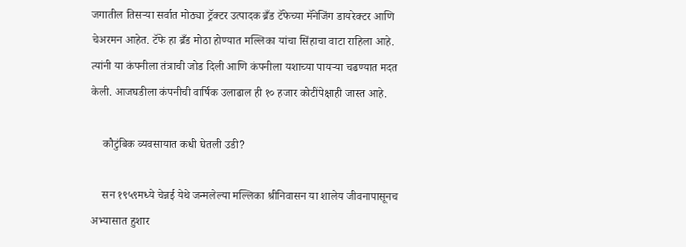जगातील तिसऱ्या सर्वात मोठ्या ट्रॅक्टर उत्पादक ब्रँड टॅफेच्या मॅनेजिंग डायरेक्टर आणि चेअरमन आहेत. टॅफे हा ब्रँड मोठा होण्यात मल्लिका यांचा सिंहाचा वाटा राहिला आहे. त्यांनी या कंपनीला तंत्राची जोड दिली आणि कंपनीला यशाच्या पायऱ्या चढण्यात मदत केली. आजघडीला कंपनीची वार्षिक उलाढाल ही १० हजार कोटींपेक्षाही जास्त आहे.

    कौटुंबिक व्यवसायात कधी घेतली उडी?

    सन १९५९मध्ये चेन्नई येथे जन्मलेल्या मल्लिका श्रीनिवासन या शालेय जीवनापासूनच अभ्यासात हुशार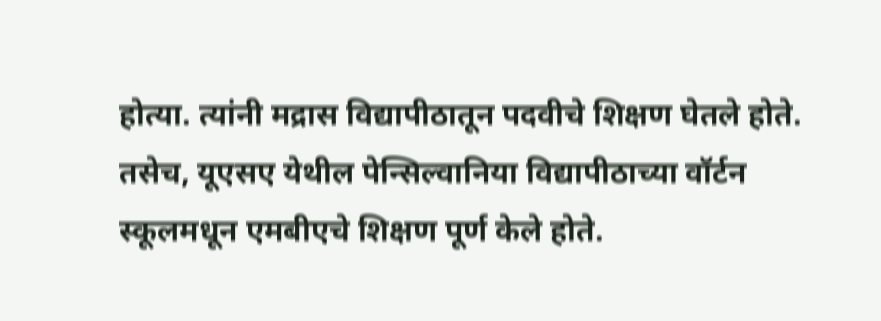होत्या. त्यांनी मद्रास विद्यापीठातून पदवीचे शिक्षण घेतले होते. तसेच, यूएसए येथील पेन्सिल्वानिया विद्यापीठाच्या वॉर्टन स्कूलमधून एमबीएचे शिक्षण पूर्ण केले होते.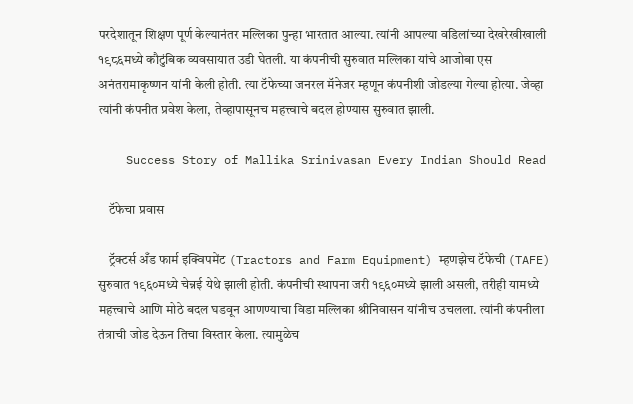परदेशातून शिक्षण पूर्ण केल्यानंतर मल्लिका पुन्हा भारतात आल्या. त्यांनी आपल्या वडिलांच्या देखरेखीखाली १९८६मध्ये कौटुंबिक व्यवसायात उडी घेतली. या कंपनीची सुरुवात मल्लिका यांचे आजोबा एस अनंतरामाकृष्णन यांनी केली होती. त्या टॅफेच्या जनरल मॅनेजर म्हणून कंपनीशी जोडल्या गेल्या होत्या. जेव्हा त्यांनी कंपनीत प्रवेश केला, तेव्हापासूनच महत्त्वाचे बदल होण्यास सुरुवात झाली.

    Success Story of Mallika Srinivasan Every Indian Should Read

    टॅफेचा प्रवास

    ट्रॅक्टर्स अँड फार्म इक्विपमेंट (Tractors and Farm Equipment) म्हणझेच टॅफेची (TAFE) सुरुवात १९६०मध्ये चेन्नई येथे झाली होती. कंपनीची स्थापना जरी १९६०मध्ये झाली असली, तरीही यामध्ये महत्त्वाचे आणि मोठे बदल घडवून आणण्याचा विडा मल्लिका श्रीनिवासन यांनीच उचलला. त्यांनी कंपनीला तंत्राची जोड देऊन तिचा विस्तार केला. त्यामुळेच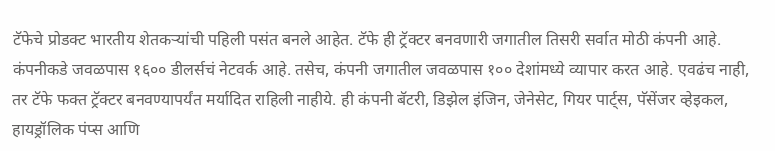टॅफेचे प्रोडक्ट भारतीय शेतकऱ्यांची पहिली पसंत बनले आहेत. टॅफे ही ट्रॅक्टर बनवणारी जगातील तिसरी सर्वात मोठी कंपनी आहे. कंपनीकडे जवळपास १६०० डीलर्सचं नेटवर्क आहे. तसेच, कंपनी जगातील जवळपास १०० देशांमध्ये व्यापार करत आहे. एवढंच नाही, तर टॅफे फक्त ट्रॅक्टर बनवण्यापर्यंत मर्यादित राहिली नाहीये. ही कंपनी बॅटरी, डिझेल इंजिन, जेनेसेट, गियर पार्ट्स, पॅसेंजर व्हेइकल, हायड्रॉलिक पंप्स आणि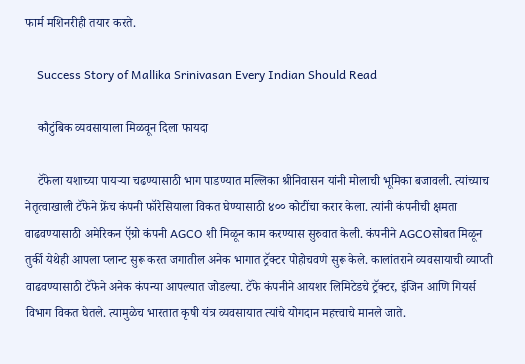फार्म मशिनरीही तयार करते.

    Success Story of Mallika Srinivasan Every Indian Should Read

    कौटुंबिक व्यवसायाला मिळवून दिला फायदा

    टॅफेला यशाच्या पायऱ्या चढण्यासाठी भाग पाडण्यात मल्लिका श्रीनिवासन यांनी मोलाची भूमिका बजावली. त्यांच्याच नेतृत्वाखाली टॅफेने फ्रेंच कंपनी फॉरेसियाला विकत घेण्यासाठी ४०० कोटींचा करार केला. त्यांनी कंपनीची क्षमता वाढवण्यासाठी अमेरिकन ऍग्रो कंपनी AGCO शी मिळून काम करण्यास सुरुवात केली. कंपनीने AGCOसोबत मिळून तुर्की येथेही आपला प्लान्ट सुरू करत जगातील अनेक भागात ट्रॅक्टर पोहोचवणे सुरू केले. कालांतराने व्यवसायाची व्याप्ती वाढवण्यासाठी टॅफेने अनेक कंपन्या आपल्यात जोडल्या. टॅफे कंपनीने आयशर लिमिटेडचे ट्रॅक्टर, इंजिन आणि गियर्स विभाग विकत घेतले. त्यामुळेच भारतात कृषी यंत्र व्यवसायात त्यांचे योगदान महत्त्वाचे मानले जाते.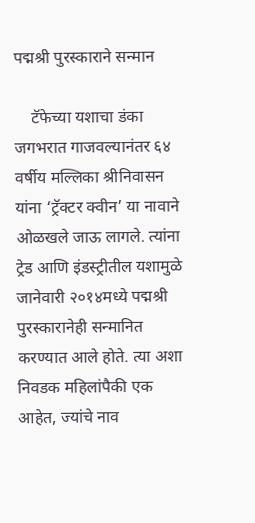पद्मश्री पुरस्काराने सन्मान

    टॅफेच्या यशाचा डंका जगभरात गाजवल्यानंतर ६४ वर्षीय मल्लिका श्रीनिवासन यांना ‘ट्रॅक्टर क्वीन’ या नावाने ओळखले जाऊ लागले. त्यांना ट्रेड आणि इंडस्ट्रीतील यशामुळे जानेवारी २०१४मध्ये पद्मश्री पुरस्कारानेही सन्मानित करण्यात आले होते. त्या अशा निवडक महिलांपैकी एक आहेत, ज्यांचे नाव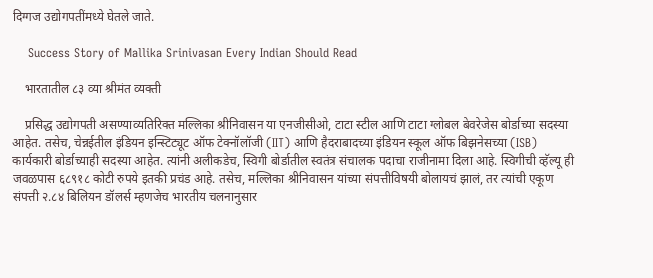दिग्गज उद्योगपतींमध्ये घेतले जाते.

    Success Story of Mallika Srinivasan Every Indian Should Read

    भारतातील ८३ व्या श्रीमंत व्यक्ती

    प्रसिद्ध उद्योगपती असण्याव्यतिरिक्त मल्लिका श्रीनिवासन या एनजीसीओ, टाटा स्टील आणि टाटा ग्लोबल बेवरेजेस बोर्डाच्या सदस्या आहेत. तसेच, चेन्नईतील इंडियन इन्स्टिट्यूट ऑफ टेक्नॉलॉजी (IIT) आणि हैदराबादच्या इंडियन स्कूल ऑफ बिझनेसच्या (ISB) कार्यकारी बोर्डाच्याही सदस्या आहेत. त्यांनी अलीकडेच, स्विगी बोर्डातील स्वतंत्र संचालक पदाचा राजीनामा दिला आहे. स्विगीची व्हॅल्यू ही जवळपास ६८९१८ कोटी रुपये इतकी प्रचंड आहे. तसेच, मल्लिका श्रीनिवासन यांच्या संपत्तीविषयी बोलायचं झालं, तर त्यांची एकूण संपत्ती २.८४ बिलियन डॉलर्स म्हणजेच भारतीय चलनानुसार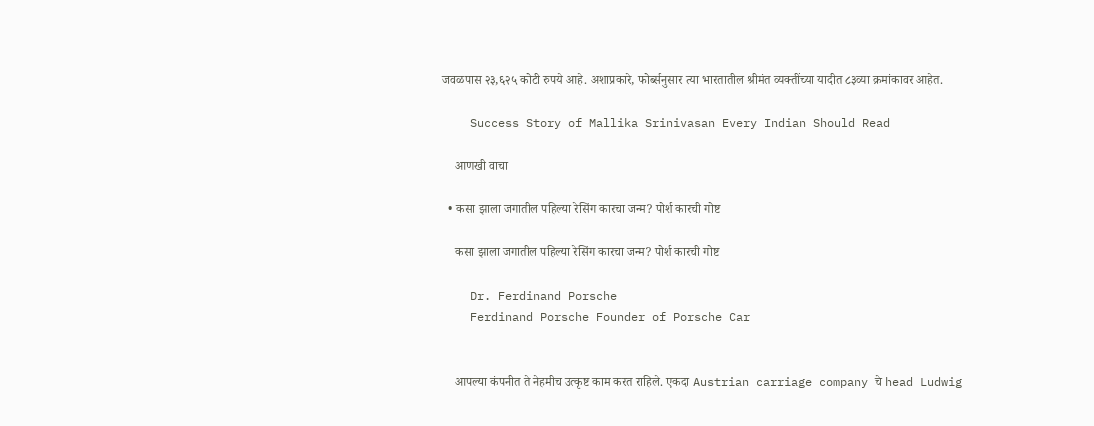जवळपास २३,६२५ कोटी रुपये आहे. अशाप्रकारे, फोर्ब्सनुसार त्या भारतातील श्रीमंत व्यक्तींच्या यादीत ८३व्या क्रमांकावर आहेत.

    Success Story of Mallika Srinivasan Every Indian Should Read

    आणखी वाचा

  • कसा झाला जगातील पहिल्या रेसिंग कारचा जन्म? पोर्श कारची गोष्ट

    कसा झाला जगातील पहिल्या रेसिंग कारचा जन्म? पोर्श कारची गोष्ट

    Dr. Ferdinand Porsche
    Ferdinand Porsche Founder of Porsche Car


    आपल्या कंपनीत ते नेहमीच उत्कृष्ट काम करत राहिले. एकदा Austrian carriage company चे head Ludwig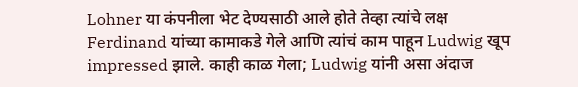Lohner या कंपनीला भेट देण्यसाठी आले होते तेव्हा त्यांचे लक्ष Ferdinand यांच्या कामाकडे गेले आणि त्यांचं काम पाहून Ludwig खूप impressed झाले. काही काळ गेला; Ludwig यांनी असा अंदाज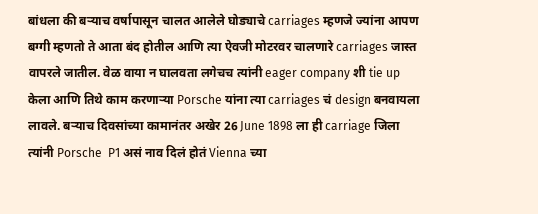बांधला की बऱ्याच वर्षापासून चालत आलेले घोड्याचे carriages म्हणजे ज्यांना आपण बग्गी म्हणतो ते आता बंद होतील आणि त्या ऐवजी मोटरवर चालणारे carriages जास्त वापरले जातील. वेळ वाया न घालवता लगेचच त्यांनी eager company शी tie up केला आणि तिथे काम करणाऱ्या Porsche यांना त्या carriages चं design बनवायला लावले. बऱ्याच दिवसांच्या कामानंतर अखेर 26 June 1898 ला ही carriage जिला त्यांनी Porsche  P1 असं नाव दिलं होतं Vienna च्या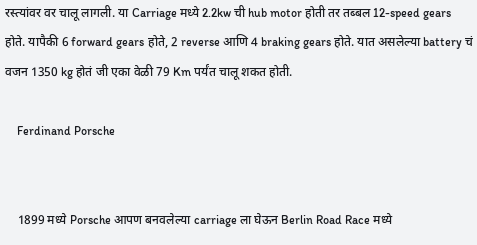रस्त्यांवर वर चालू लागली. या Carriage मध्ये 2.2kw ची hub motor होती तर तब्बल 12-speed gears होते. यापैकी 6 forward gears होते, 2 reverse आणि 4 braking gears होते. यात असलेल्या battery चं वजन 1350 kg होतं जी एका वेळी 79 Km पर्यंत चालू शकत होती.

    Ferdinand Porsche


    1899 मध्ये Porsche आपण बनवलेल्या carriage ला घेऊन Berlin Road Race मध्ये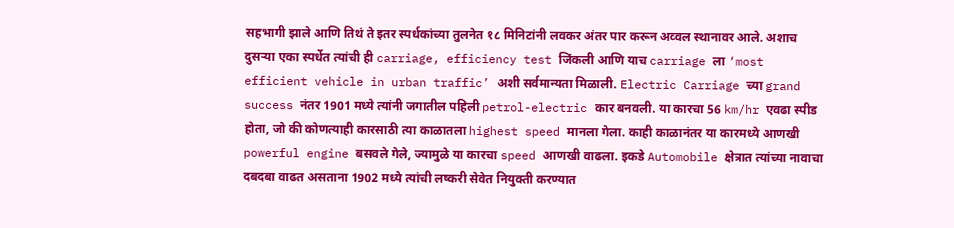सहभागी झाले आणि तिथं ते इतर स्पर्धकांच्या तुलनेत १८ मिनिटांनी लवकर अंतर पार करून अव्वल स्थानावर आले. अशाच दुसऱ्या एका स्पर्धेत त्यांची ही carriage, efficiency test जिंकली आणि याच carriage ला ‘most efficient vehicle in urban traffic’ अशी सर्वमान्यता मिळाली. Electric Carriage च्या grand success नंतर 1901 मध्ये त्यांनी जगातील पहिली petrol-electric कार बनवली. या कारचा 56 km/hr एवढा स्पीड होता, जो की कोणत्याही कारसाठी त्या काळातला highest speed मानला गेला. काही काळानंतर या कारमध्ये आणखी powerful engine बसवले गेले, ज्यामुळे या कारचा speed आणखी वाढला. इकडे Automobile क्षेत्रात त्यांच्या नावाचा दबदबा वाढत असताना 1902 मध्ये त्यांची लष्करी सेवेत नियुक्ती करण्यात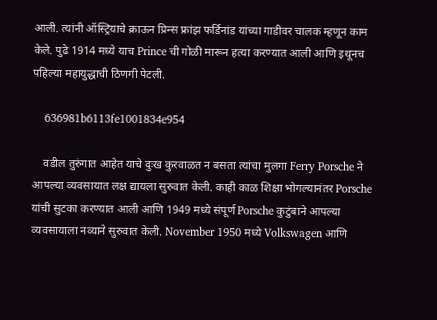आली. त्यांनी ऑस्ट्रियाचे क्राऊन प्रिन्स फ्रांझ फर्डिनांड यांच्या गाडीवर चालक म्हणून काम केले. पुढे 1914 मध्ये याच Prince ची गोळी मारून हत्या करण्यात आली आणि इथूनच पहिल्या महायुद्धाची ठिणगी पेटली.

    636981b6113fe1001834e954

    वडील तुरुंगात आहेत याचे दुःख कुरवाळत न बसता त्यांचा मुलगा Ferry Porsche ने आपल्या व्यवसायात लक्ष द्यायला सुरुवात केली. काही काळ शिक्षा भोगल्यानंतर Porsche यांची सुटका करण्यात आली आणि 1949 मध्ये संपूर्ण Porsche कुटुंबाने आपल्या व्यवसायाला नव्याने सुरुवात केली. November 1950 मध्ये Volkswagen आणि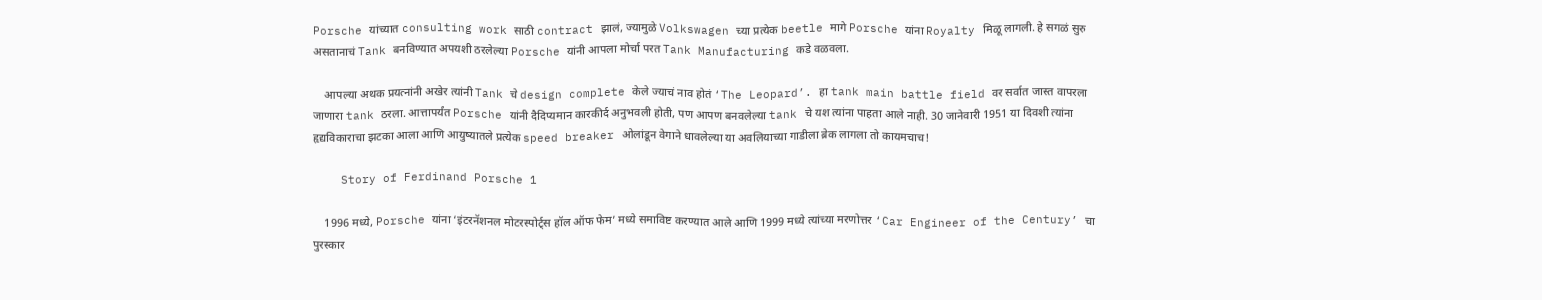Porsche यांच्यात consulting work साठी contract झालं, ज्यामुळे Volkswagen च्या प्रत्येक beetle मागे Porsche यांना Royalty मिळू लागली. हे सगळं सुरु असतानाचं Tank बनविण्यात अपयशी ठरलेल्या Porsche यांनी आपला मोर्चा परत Tank Manufacturing कडे वळवला.

    आपल्या अथक प्रयत्नांनी अखेर त्यांनी Tank चे design complete केले ज्याचं नाव होतं ‘The Leopard’. हा tank main battle field वर सर्वात जास्त वापरला जाणारा tank ठरला. आत्तापर्यंत Porsche यांनी दैदिप्यमान कारकीर्द अनुभवली होती, पण आपण बनवलेल्या tank चे यश त्यांना पाहता आले नाही. 30 जानेवारी 1951 या दिवशी त्यांना हृद्यविकाराचा झटका आला आणि आयुष्यातले प्रत्येक speed breaker ओलांडून वेगाने धावलेल्या या अवलियाच्या गाडीला ब्रेक लागला तो कायमचाच!

    Story of Ferdinand Porsche 1

    1996 मध्ये, Porsche यांना ‘इंटरनॅशनल मोटरस्पोर्ट्स हॉल ऑफ फेम’ मध्ये समाविष्ट करण्यात आले आणि 1999 मध्ये त्यांच्या मरणोत्तर ‘Car Engineer of the Century’ चा पुरस्कार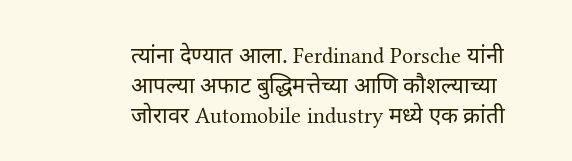त्यांना देण्यात आला. Ferdinand Porsche यांनी आपल्या अफाट बुद्धिमत्तेच्या आणि कौशल्याच्या जोरावर Automobile industry मध्ये एक क्रांती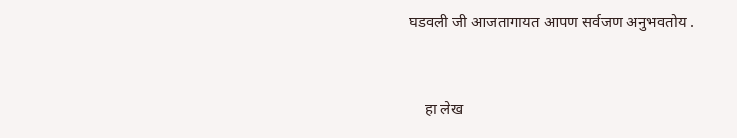घडवली जी आजतागायत आपण सर्वजण अनुभवतोय .


    हा लेख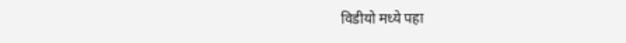विडीयो मध्ये पहा